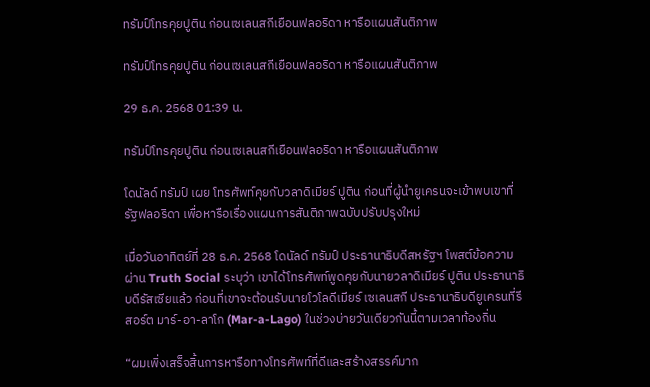ทรัมป์โทรคุยปูติน ก่อนเซเลนสกีเยือนฟลอริดา หารือแผนสันติภาพ

ทรัมป์โทรคุยปูติน ก่อนเซเลนสกีเยือนฟลอริดา หารือแผนสันติภาพ

29 ธ.ค. 2568 01:39 น.

ทรัมป์โทรคุยปูติน ก่อนเซเลนสกีเยือนฟลอริดา หารือแผนสันติภาพ

โดนัลด์ ทรัมป์ เผย โทรศัพท์คุยกับวลาดิเมียร์ ปูติน ก่อนที่ผู้นำยูเครนจะเข้าพบเขาที่รัฐฟลอริดา เพื่อหารือเรื่องแผนการสันติภาพฉบับปรับปรุงใหม่

เมื่อวันอาทิตย์ที่ 28 ธ.ค. 2568 โดนัลด์ ทรัมป์ ประธานาธิบดีสหรัฐฯ โพสต์ข้อความผ่าน Truth Social ระบุว่า เขาได้โทรศัพท์พูดคุยกับนายวลาดิเมียร์ ปูติน ประธานาธิบดีรัสเซียแล้ว ก่อนที่เขาจะต้อนรับนายโวโลดีเมียร์ เซเลนสกี ประธานาธิบดียูเครนที่รีสอร์ต มาร์-อา-ลาโก (Mar-a-Lago) ในช่วงบ่ายวันเดียวกันนี้ตามเวลาท้องถิ่น

“ผมเพิ่งเสร็จสิ้นการหารือทางโทรศัพท์ที่ดีและสร้างสรรค์มาก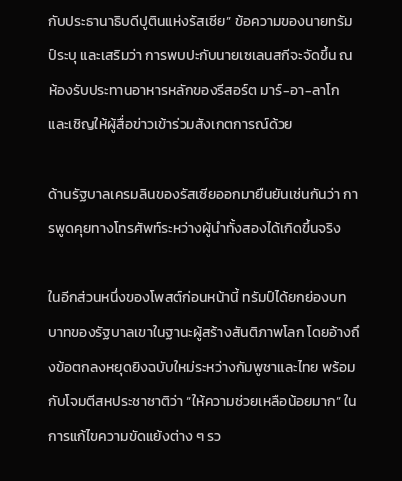กับประธานาธิบดีปูตินแห่งรัสเซีย” ข้อความของนายทรัมป์ระบุ และเสริมว่า การพบปะกับนายเซเลนสกีจะจัดขึ้น ณ ห้องรับประทานอาหารหลักของรีสอร์ต มาร์-อา-ลาโก และเชิญให้ผู้สื่อข่าวเข้าร่วมสังเกตการณ์ด้วย

ด้านรัฐบาลเครมลินของรัสเซียออกมายืนยันเช่นกันว่า การพูดคุยทางโทรศัพท์ระหว่างผู้นำทั้งสองได้เกิดขึ้นจริง

ในอีกส่วนหนึ่งของโพสต์ก่อนหน้านี้ ทรัมป์ได้ยกย่องบทบาทของรัฐบาลเขาในฐานะผู้สร้างสันติภาพโลก โดยอ้างถึงข้อตกลงหยุดยิงฉบับใหม่ระหว่างกัมพูชาและไทย พร้อมกับโจมตีสหประชาชาติว่า “ให้ความช่วยเหลือน้อยมาก” ในการแก้ไขความขัดแย้งต่าง ๆ รว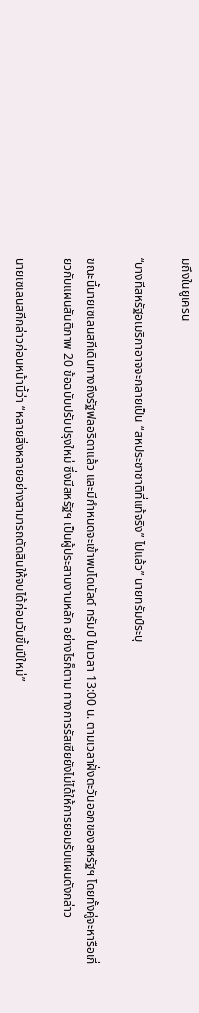มถึงในยูเครน

“บางทีสหรัฐอเมริกาอาจจะกลายเป็น “สหประชาชาติที่แท้จริง” ไปแล้ว” นายทรัมป์ระบุ

ขณะนี้นายเซเลนสกีเดินทางถึงรัฐฟลอริดาแล้ว และมีกำหนดจะเข้าพบโดนัลด์ ทรัมป์ ในเวลา 13:00 น. ตามเวลาฝั่งตะวันออกของสหรัฐฯ โดยทั้งคู่จะหารือเกี่ยวกับแผนสันติภาพ 20 ข้อฉบับปรับปรุงใหม่ ซึ่งมีสหรัฐฯ เป็นผู้ประสานงานหลัก อย่างไรก็ตาม ทางการรัสเซียยังไม่ได้ให้การยอมรับแผนดังกล่าว

นายเซเลนสกีกล่าวก่อนหน้านี้ว่า “หลายสิ่งหลายอย่างสามารถตัดสินให้จบได้ก่อนวันขึ้นปีใหม่”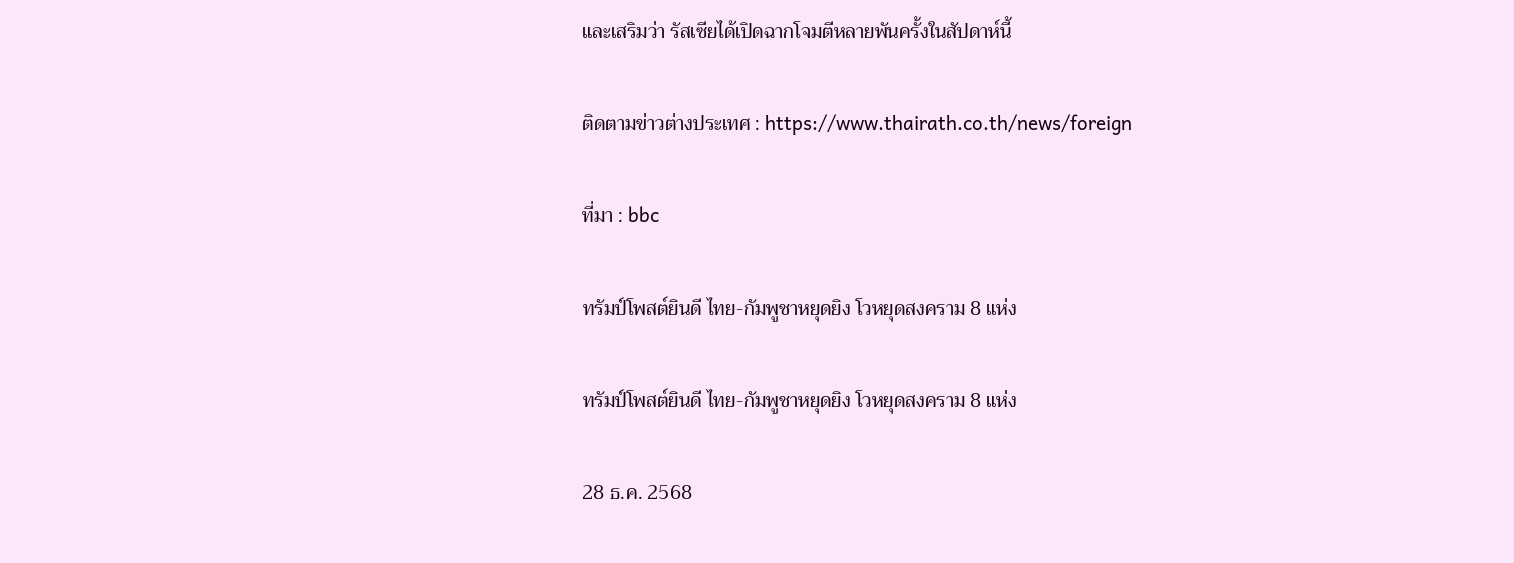และเสริมว่า รัสเซียได้เปิดฉากโจมตีหลายพันครั้งในสัปดาห์นี้

ติดตามข่าวต่างประเทศ : https://www.thairath.co.th/news/foreign

ที่มา : bbc

ทรัมป์โพสต์ยินดี ไทย-กัมพูชาหยุดยิง โวหยุดสงคราม 8 แห่ง

ทรัมป์โพสต์ยินดี ไทย-กัมพูชาหยุดยิง โวหยุดสงคราม 8 แห่ง

28 ธ.ค. 2568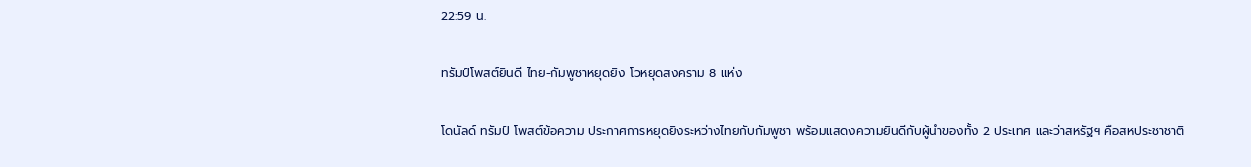22:59 น.

ทรัมป์โพสต์ยินดี ไทย-กัมพูชาหยุดยิง โวหยุดสงคราม 8 แห่ง

โดนัลด์ ทรัมป์ โพสต์ข้อความ ประกาศการหยุดยิงระหว่างไทยกับกัมพูชา พร้อมแสดงความยินดีกับผู้นำของทั้ง 2 ประเทศ และว่าสหรัฐฯ คือสหประชาชาติ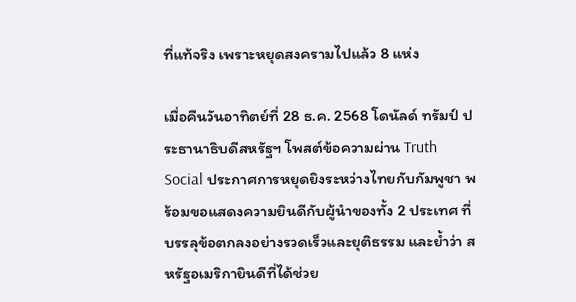ที่แท้จริง เพราะหยุดสงครามไปแล้ว 8 แห่ง

เมื่อคืนวันอาทิตย์ที่ 28 ธ.ค. 2568 โดนัลด์ ทรัมป์ ประธานาธิบดีสหรัฐฯ โพสต์ข้อความผ่าน Truth Social ประกาศการหยุดยิงระหว่างไทยกับกัมพูชา พร้อมขอแสดงความยินดีกับผู้นำของทั้ง 2 ประเทศ ที่บรรลุข้อตกลงอย่างรวดเร็วและยุติธรรม และย้ำว่า สหรัฐอเมริกายินดีที่ได้ช่วย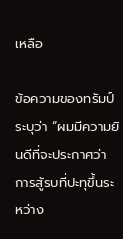เหลือ

ข้อความของทรัมป์ระบุว่า “ผมมีความยินดีที่จะประกาศว่า การสู้รบที่ปะทุขึ้นระหว่าง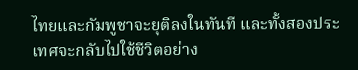ไทยและกัมพูชาจะยุติลงในทันที และทั้งสองประเทศจะกลับไปใช้ชีวิตอย่าง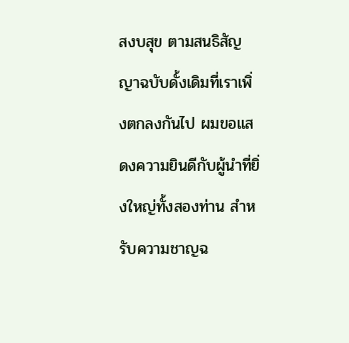สงบสุข ตามสนธิสัญญาฉบับดั้งเดิมที่เราเพิ่งตกลงกันไป ผมขอแสดงความยินดีกับผู้นำที่ยิ่งใหญ่ทั้งสองท่าน สำหรับความชาญฉ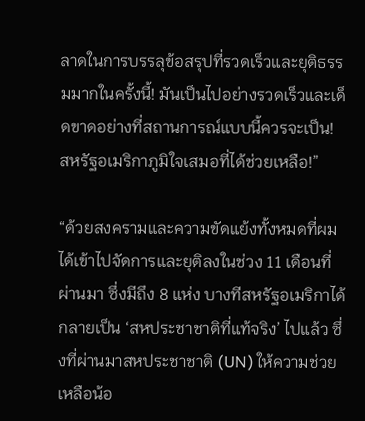ลาดในการบรรลุข้อสรุปที่รวดเร็วและยุติธรรมมากในครั้งนี้! มันเป็นไปอย่างรวดเร็วและเด็ดขาดอย่างที่สถานการณ์แบบนี้ควรจะเป็น! สหรัฐอเมริกาภูมิใจเสมอที่ได้ช่วยเหลือ!”

“ด้วยสงครามและความขัดแย้งทั้งหมดที่ผมได้เข้าไปจัดการและยุติลงในช่วง 11 เดือนที่ผ่านมา ซึ่งมีถึง 8 แห่ง บางทีสหรัฐอเมริกาได้กลายเป็น ‘สหประชาชาติที่แท้จริง’ ไปแล้ว ซึ่งที่ผ่านมาสหประชาชาติ (UN) ให้ความช่วยเหลือน้อ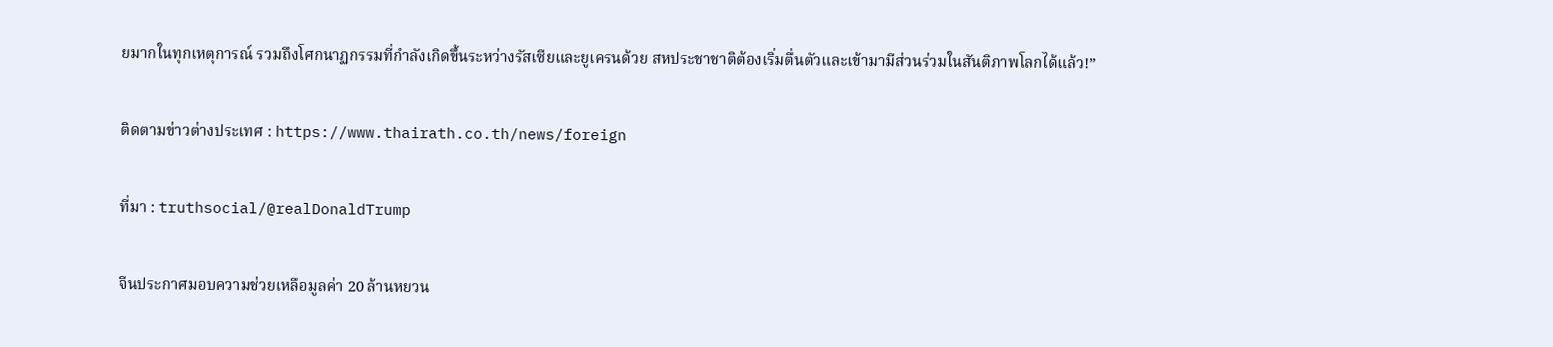ยมากในทุกเหตุการณ์ รวมถึงโศกนาฏกรรมที่กำลังเกิดขึ้นระหว่างรัสเซียและยูเครนด้วย สหประชาชาติต้องเริ่มตื่นตัวและเข้ามามีส่วนร่วมในสันติภาพโลกได้แล้ว!”

ติดตามข่าวต่างประเทศ : https://www.thairath.co.th/news/foreign

ที่มา : truthsocial/@realDonaldTrump

จีนประกาศมอบความช่วยเหลือมูลค่า 20 ล้านหยวน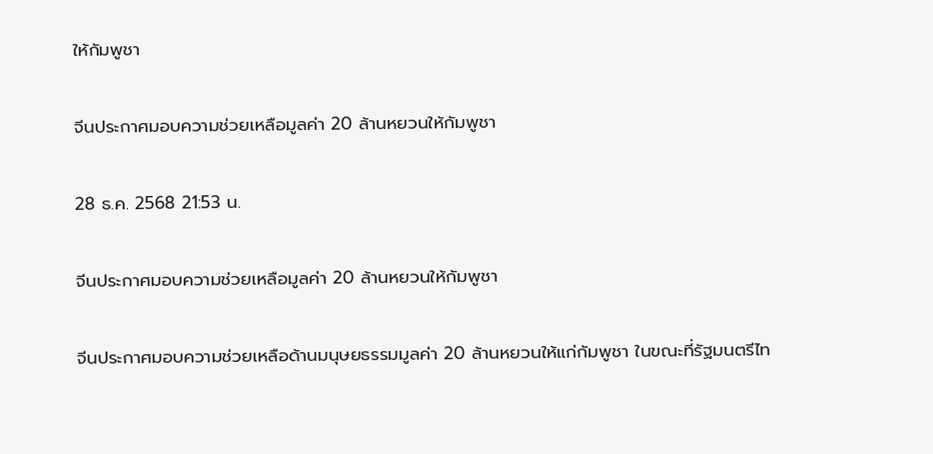ให้กัมพูชา

จีนประกาศมอบความช่วยเหลือมูลค่า 20 ล้านหยวนให้กัมพูชา

28 ธ.ค. 2568 21:53 น.

จีนประกาศมอบความช่วยเหลือมูลค่า 20 ล้านหยวนให้กัมพูชา

จีนประกาศมอบความช่วยเหลือด้านมนุษยธรรมมูลค่า 20 ล้านหยวนให้แก่กัมพูชา ในขณะที่รัฐมนตรีไท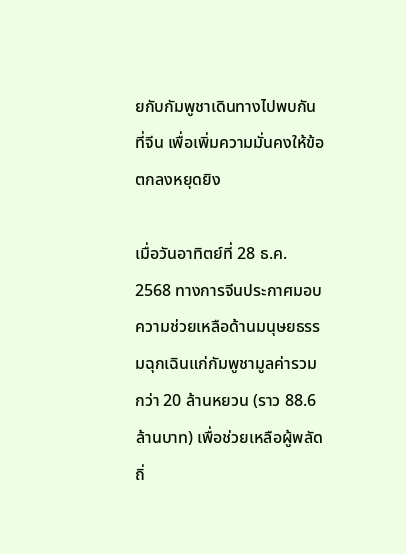ยกับกัมพูชาเดินทางไปพบกันที่จีน เพื่อเพิ่มความมั่นคงให้ข้อตกลงหยุดยิง

เมื่อวันอาทิตย์ที่ 28 ธ.ค. 2568 ทางการจีนประกาศมอบความช่วยเหลือด้านมนุษยธรรมฉุกเฉินแก่กัมพูชามูลค่ารวมกว่า 20 ล้านหยวน (ราว 88.6 ล้านบาท) เพื่อช่วยเหลือผู้พลัดถิ่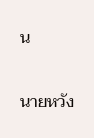น

นายหวัง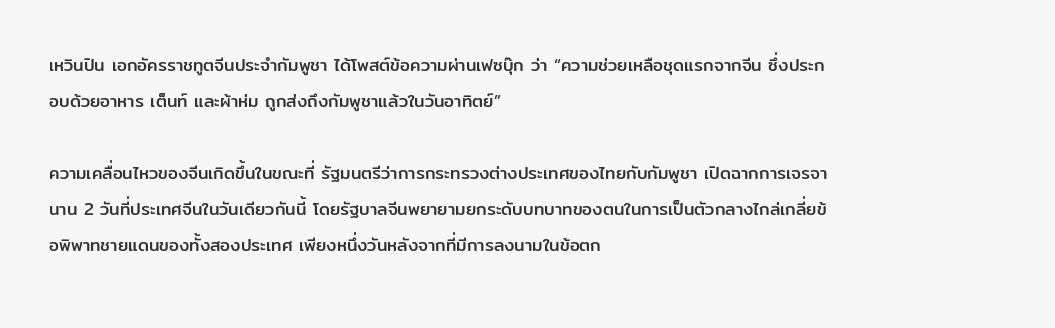เหวินปิน เอกอัครราชทูตจีนประจำกัมพูชา ได้โพสต์ข้อความผ่านเฟซบุ๊ก ว่า “ความช่วยเหลือชุดแรกจากจีน ซึ่งประกอบด้วยอาหาร เต็นท์ และผ้าห่ม ถูกส่งถึงกัมพูชาแล้วในวันอาทิตย์”

ความเคลื่อนไหวของจีนเกิดขึ้นในขณะที่ รัฐมนตรีว่าการกระทรวงต่างประเทศของไทยกับกัมพูชา เปิดฉากการเจรจานาน 2 วันที่ประเทศจีนในวันเดียวกันนี้ โดยรัฐบาลจีนพยายามยกระดับบทบาทของตนในการเป็นตัวกลางไกล่เกลี่ยข้อพิพาทชายแดนของทั้งสองประเทศ เพียงหนึ่งวันหลังจากที่มีการลงนามในข้อตก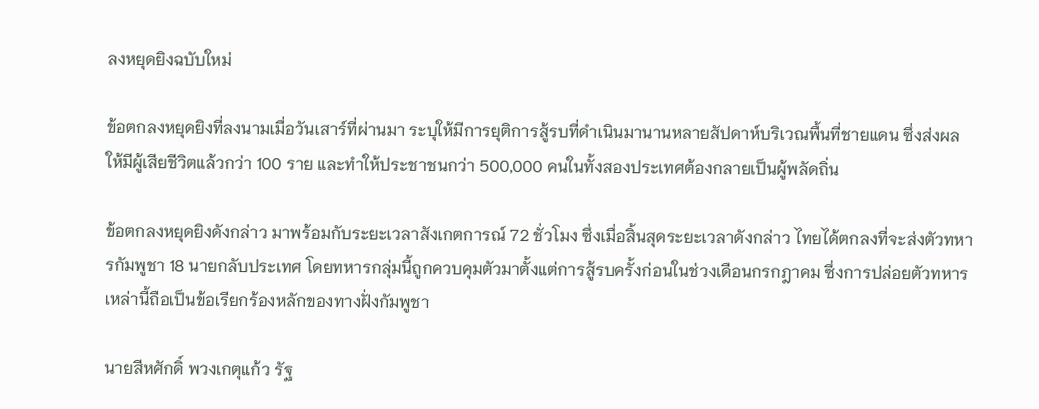ลงหยุดยิงฉบับใหม่

ข้อตกลงหยุดยิงที่ลงนามเมื่อวันเสาร์ที่ผ่านมา ระบุให้มีการยุติการสู้รบที่ดำเนินมานานหลายสัปดาห์บริเวณพื้นที่ชายแดน ซึ่งส่งผลให้มีผู้เสียชีวิตแล้วกว่า 100 ราย และทำให้ประชาชนกว่า 500,000 คนในทั้งสองประเทศต้องกลายเป็นผู้พลัดถิ่น

ข้อตกลงหยุดยิงดังกล่าว มาพร้อมกับระยะเวลาสังเกตการณ์ 72 ชั่วโมง ซึ่งเมื่อสิ้นสุดระยะเวลาดังกล่าว ไทยได้ตกลงที่จะส่งตัวทหารกัมพูชา 18 นายกลับประเทศ โดยทหารกลุ่มนี้ถูกควบคุมตัวมาตั้งแต่การสู้รบครั้งก่อนในช่วงเดือนกรกฎาคม ซึ่งการปล่อยตัวทหารเหล่านี้ถือเป็นข้อเรียกร้องหลักของทางฝั่งกัมพูชา

นายสีหศักดิ์ พวงเกตุแก้ว รัฐ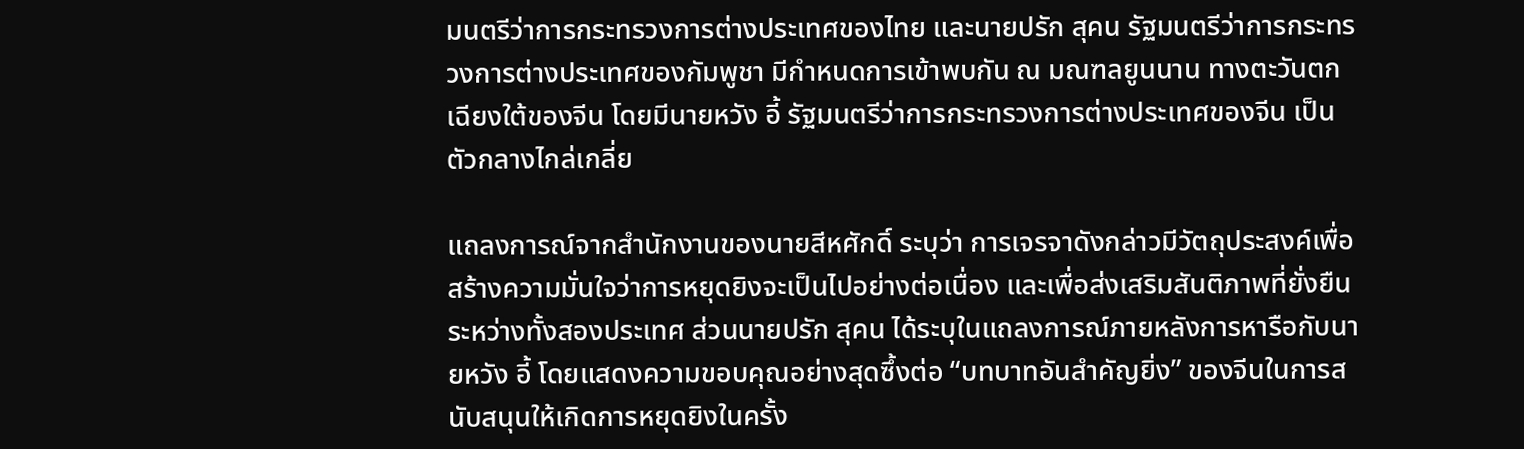มนตรีว่าการกระทรวงการต่างประเทศของไทย และนายปรัก สุคน รัฐมนตรีว่าการกระทรวงการต่างประเทศของกัมพูชา มีกำหนดการเข้าพบกัน ณ มณฑลยูนนาน ทางตะวันตกเฉียงใต้ของจีน โดยมีนายหวัง อี้ รัฐมนตรีว่าการกระทรวงการต่างประเทศของจีน เป็นตัวกลางไกล่เกลี่ย

แถลงการณ์จากสำนักงานของนายสีหศักดิ์ ระบุว่า การเจรจาดังกล่าวมีวัตถุประสงค์เพื่อสร้างความมั่นใจว่าการหยุดยิงจะเป็นไปอย่างต่อเนื่อง และเพื่อส่งเสริมสันติภาพที่ยั่งยืนระหว่างทั้งสองประเทศ ส่วนนายปรัก สุคน ได้ระบุในแถลงการณ์ภายหลังการหารือกับนายหวัง อี้ โดยแสดงความขอบคุณอย่างสุดซึ้งต่อ “บทบาทอันสำคัญยิ่ง” ของจีนในการสนับสนุนให้เกิดการหยุดยิงในครั้ง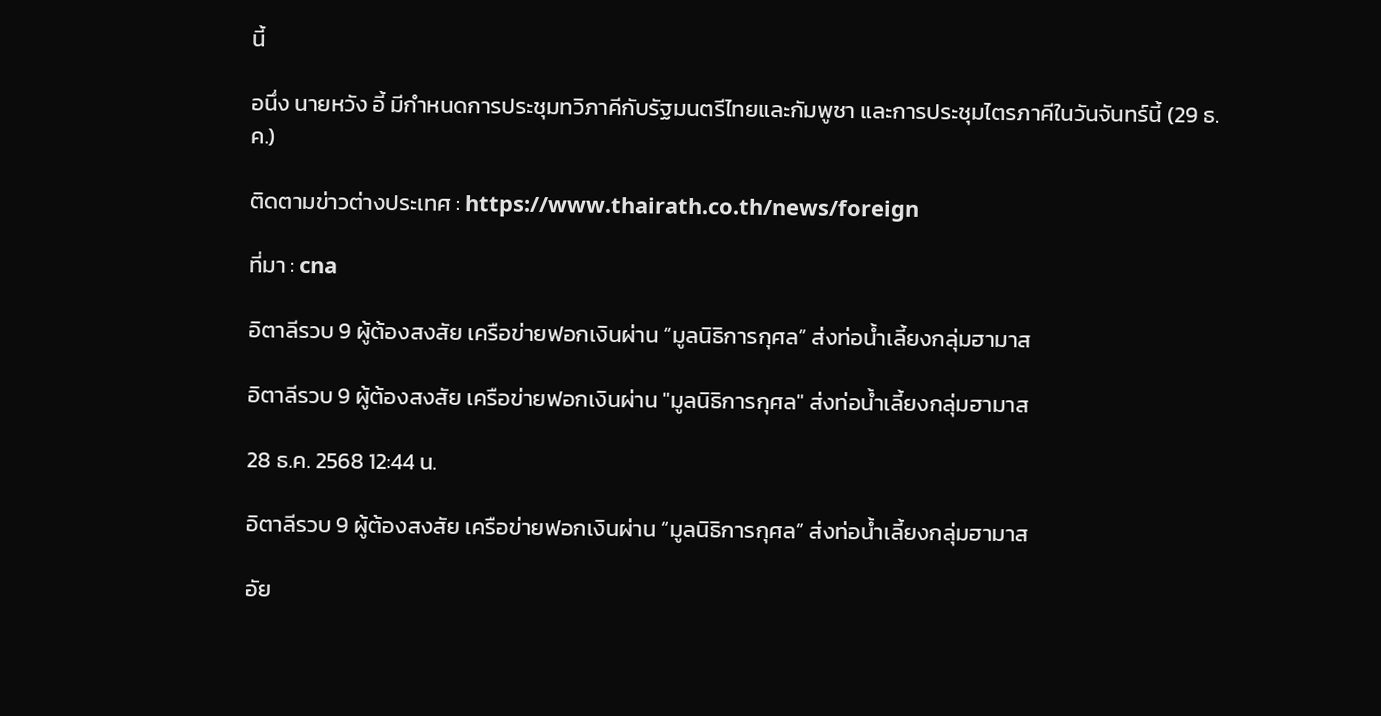นี้

อนึ่ง นายหวัง อี้ มีกำหนดการประชุมทวิภาคีกับรัฐมนตรีไทยและกัมพูชา และการประชุมไตรภาคีในวันจันทร์นี้ (29 ธ.ค.)

ติดตามข่าวต่างประเทศ : https://www.thairath.co.th/news/foreign

ที่มา : cna

อิตาลีรวบ 9 ผู้ต้องสงสัย เครือข่ายฟอกเงินผ่าน “มูลนิธิการกุศล” ส่งท่อน้ำเลี้ยงกลุ่มฮามาส

อิตาลีรวบ 9 ผู้ต้องสงสัย เครือข่ายฟอกเงินผ่าน "มูลนิธิการกุศล" ส่งท่อน้ำเลี้ยงกลุ่มฮามาส

28 ธ.ค. 2568 12:44 น.

อิตาลีรวบ 9 ผู้ต้องสงสัย เครือข่ายฟอกเงินผ่าน “มูลนิธิการกุศล” ส่งท่อน้ำเลี้ยงกลุ่มฮามาส

อัย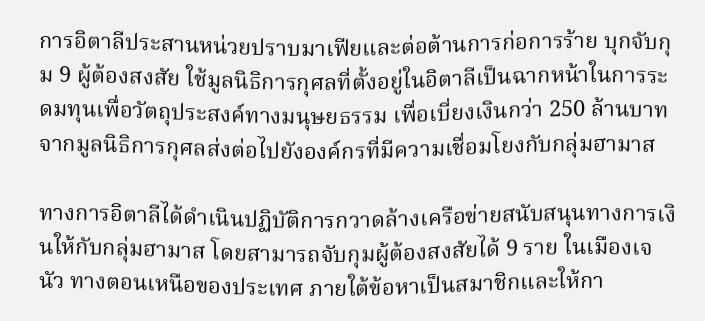การอิตาลีประสานหน่วยปราบมาเฟียและต่อต้านการก่อการร้าย บุกจับกุม 9 ผู้ต้องสงสัย ใช้มูลนิธิการกุศลที่ตั้งอยู่ในอิตาลีเป็นฉากหน้าในการระดมทุนเพื่อวัตถุประสงค์ทางมนุษยธรรม เพื่อเบี่ยงเงินกว่า 250 ล้านบาทจากมูลนิธิการกุศลส่งต่อไปยังองค์กรที่มีความเชื่อมโยงกับกลุ่มฮามาส

ทางการอิตาลีได้ดำเนินปฏิบัติการกวาดล้างเครือข่ายสนับสนุนทางการเงินให้กับกลุ่มฮามาส โดยสามารถจับกุมผู้ต้องสงสัยได้ 9 ราย ในเมืองเจนัว ทางตอนเหนือของประเทศ ภายใต้ข้อหาเป็นสมาชิกและให้กา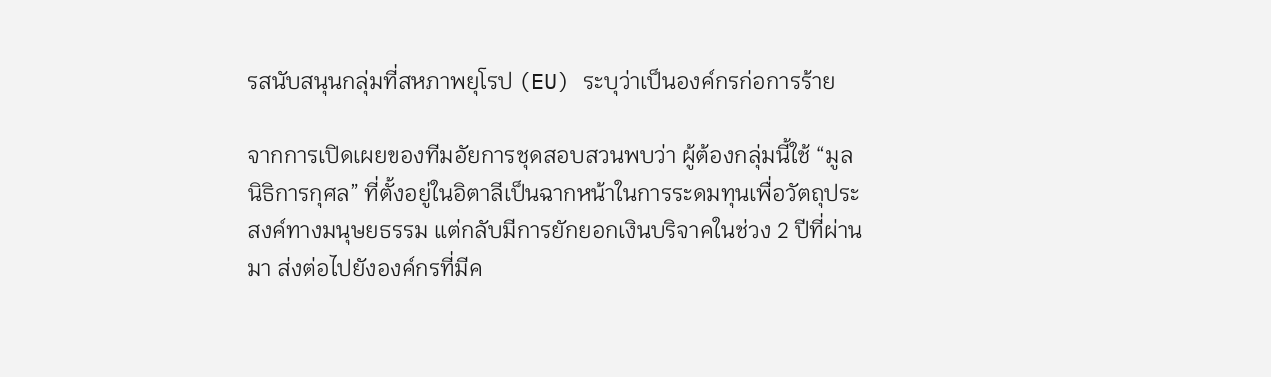รสนับสนุนกลุ่มที่สหภาพยุโรป (EU) ระบุว่าเป็นองค์กรก่อการร้าย

จากการเปิดเผยของทีมอัยการชุดสอบสวนพบว่า ผู้ต้องกลุ่มนี้ใช้ “มูลนิธิการกุศล” ที่ตั้งอยู่ในอิตาลีเป็นฉากหน้าในการระดมทุนเพื่อวัตถุประสงค์ทางมนุษยธรรม แต่กลับมีการยักยอกเงินบริจาคในช่วง 2 ปีที่ผ่านมา ส่งต่อไปยังองค์กรที่มีค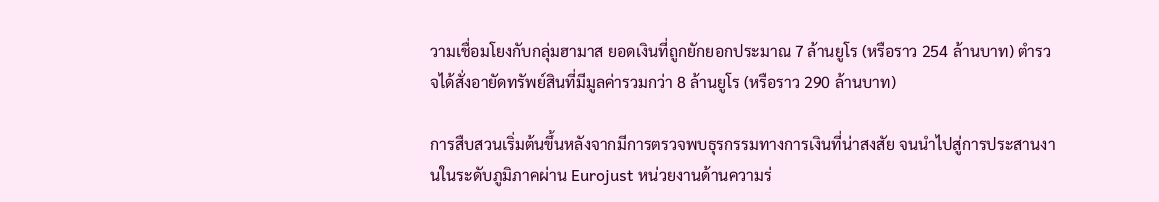วามเชื่อมโยงกับกลุ่มฮามาส ยอดเงินที่ถูกยักยอกประมาณ 7 ล้านยูโร (หรือราว 254 ล้านบาท) ตำรวจได้สั่งอายัดทรัพย์สินที่มีมูลค่ารวมกว่า 8 ล้านยูโร (หรือราว 290 ล้านบาท)

การสืบสวนเริ่มต้นขึ้นหลังจากมีการตรวจพบธุรกรรมทางการเงินที่น่าสงสัย จนนำไปสู่การประสานงานในระดับภูมิภาคผ่าน Eurojust หน่วยงานด้านความร่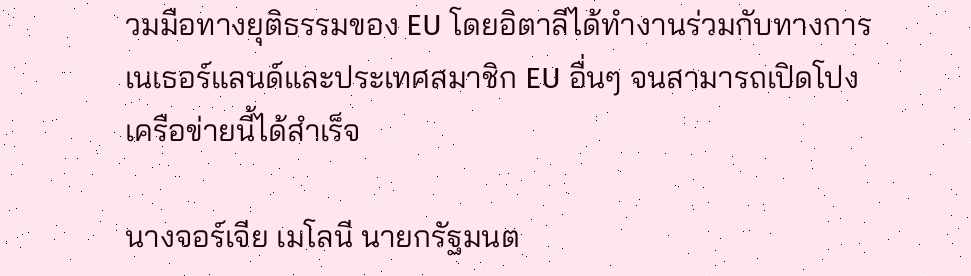วมมือทางยุติธรรมของ EU โดยอิตาลีได้ทำงานร่วมกับทางการเนเธอร์แลนด์และประเทศสมาชิก EU อื่นๆ จนสามารถเปิดโปงเครือข่ายนี้ได้สำเร็จ

นางจอร์เจีย เมโลนี นายกรัฐมนต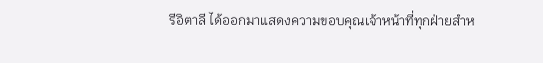รีอิตาลี ได้ออกมาแสดงความขอบคุณเจ้าหน้าที่ทุกฝ่ายสำห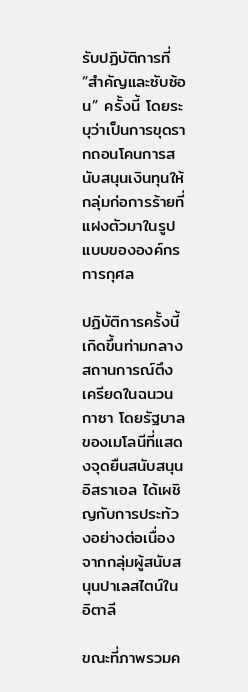รับปฏิบัติการที่ “สำคัญและซับซ้อน” ครั้งนี้ โดยระบุว่าเป็นการขุดรากถอนโคนการสนับสนุนเงินทุนให้กลุ่มก่อการร้ายที่แฝงตัวมาในรูปแบบขององค์กรการกุศล

ปฏิบัติการครั้งนี้เกิดขึ้นท่ามกลางสถานการณ์ตึงเครียดในฉนวนกาซา โดยรัฐบาลของเมโลนีที่แสดงจุดยืนสนับสนุนอิสราเอล ได้เผชิญกับการประท้วงอย่างต่อเนื่องจากกลุ่มผู้สนับสนุนปาเลสไตน์ในอิตาลี

ขณะที่ภาพรวมค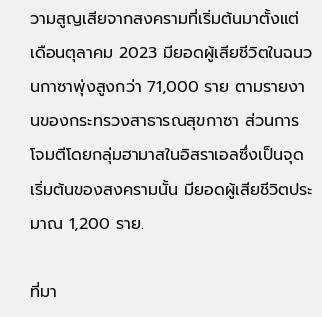วามสูญเสียจากสงครามที่เริ่มต้นมาตั้งแต่เดือนตุลาคม 2023 มียอดผู้เสียชีวิตในฉนวนกาซาพุ่งสูงกว่า 71,000 ราย ตามรายงานของกระทรวงสาธารณสุขกาซา ส่วนการโจมตีโดยกลุ่มฮามาสในอิสราเอลซึ่งเป็นจุดเริ่มต้นของสงครามนั้น มียอดผู้เสียชีวิตประมาณ 1,200 ราย.

ที่มา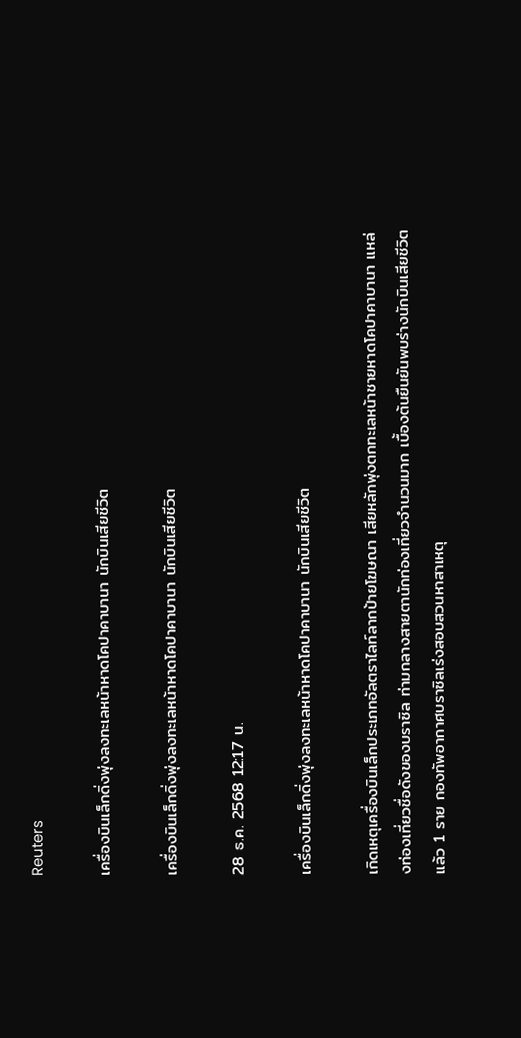Reuters

เครื่องบินเล็กดิ่งพุ่งลงทะเลหน้าหาดโคปาคาบานา นักบินเสียชีวิต

เครื่องบินเล็กดิ่งพุ่งลงทะเลหน้าหาดโคปาคาบานา นักบินเสียชีวิต

28 ธ.ค. 2568 12:17 น.

เครื่องบินเล็กดิ่งพุ่งลงทะเลหน้าหาดโคปาคาบานา นักบินเสียชีวิต

เกิดเหตุเครื่องบินเล็กประเภทอัลตราไลท์ลากป้ายโฆษณา เสียหลักพุ่งตกทะเลหน้าชายหาดโคปาคาบานา แหล่งท่องเที่ยวชื่อดังของบราซิล ท่ามกลางสายตานักท่องเที่ยวจำนวนมาก เบื้องต้นยืนยันพบร่างนักบินเสียชีวิตแล้ว 1 ราย กองทัพอากาศบราซิลเร่งสอบสวนหาสาเหตุ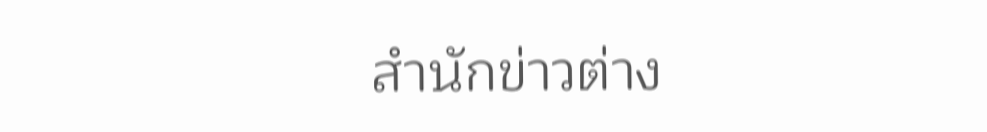สำนักข่าวต่าง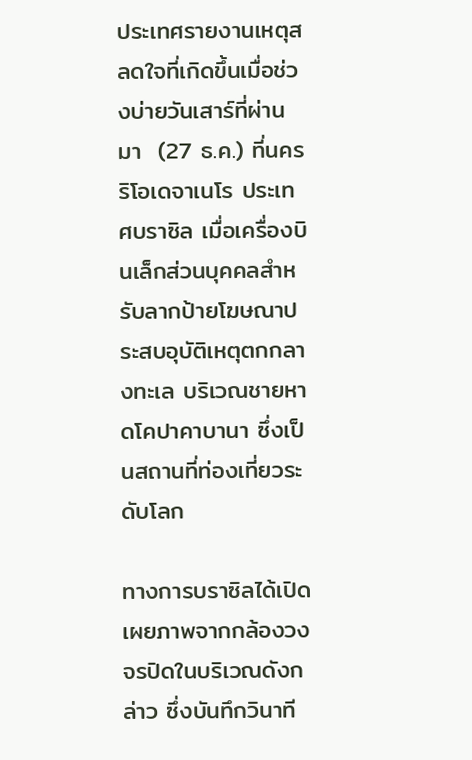ประเทศรายงานเหตุสลดใจที่เกิดขึ้นเมื่อช่วงบ่ายวันเสาร์ที่ผ่านมา  (27 ธ.ค.) ที่นครริโอเดจาเนโร ประเทศบราซิล เมื่อเครื่องบินเล็กส่วนบุคคลสำหรับลากป้ายโฆษณาประสบอุบัติเหตุตกกลางทะเล บริเวณชายหาดโคปาคาบานา ซึ่งเป็นสถานที่ท่องเที่ยวระดับโลก

ทางการบราซิลได้เปิดเผยภาพจากกล้องวงจรปิดในบริเวณดังกล่าว ซึ่งบันทึกวินาที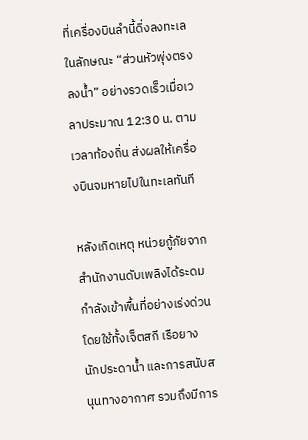ที่เครื่องบินลำนี้ดิ่งลงทะเลในลักษณะ “ส่วนหัวพุ่งตรงลงน้ำ” อย่างรวดเร็วเมื่อเวลาประมาณ 12:30 น. ตามเวลาท้องถิ่น ส่งผลให้เครื่องบินจมหายไปในทะเลทันที

หลังเกิดเหตุ หน่วยกู้ภัยจากสำนักงานดับเพลิงได้ระดมกำลังเข้าพื้นที่อย่างเร่งด่วน โดยใช้ทั้งเจ็ตสกี เรือยาง นักประดาน้ำ และการสนับสนุนทางอากาศ รวมถึงมีการ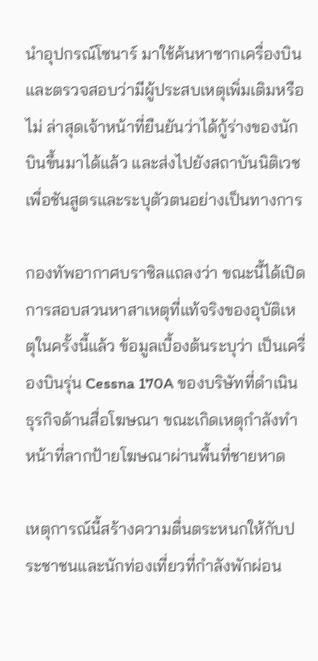นำอุปกรณ์โซนาร์ มาใช้ค้นหาซากเครื่องบินและตรวจสอบว่ามีผู้ประสบเหตุเพิ่มเติมหรือไม่ ล่าสุดเจ้าหน้าที่ยืนยันว่าได้กู้ร่างของนักบินขึ้นมาได้แล้ว และส่งไปยังสถาบันนิติเวชเพื่อชันสูตรและระบุตัวตนอย่างเป็นทางการ

กองทัพอากาศบราซิลแถลงว่า ขณะนี้ได้เปิดการสอบสวนหาสาเหตุที่แท้จริงของอุบัติเหตุในครั้งนี้แล้ว ข้อมูลเบื้องต้นระบุว่า เป็นเครื่องบินรุ่น Cessna 170A ของบริษัทที่ดำเนินธุรกิจด้านสื่อโฆษณา ขณะเกิดเหตุกำลังทำหน้าที่ลากป้ายโฆษณาผ่านพื้นที่ชายหาด

เหตุการณ์นี้สร้างความตื่นตระหนกให้กับประชาชนและนักท่องเที่ยวที่กำลังพักผ่อน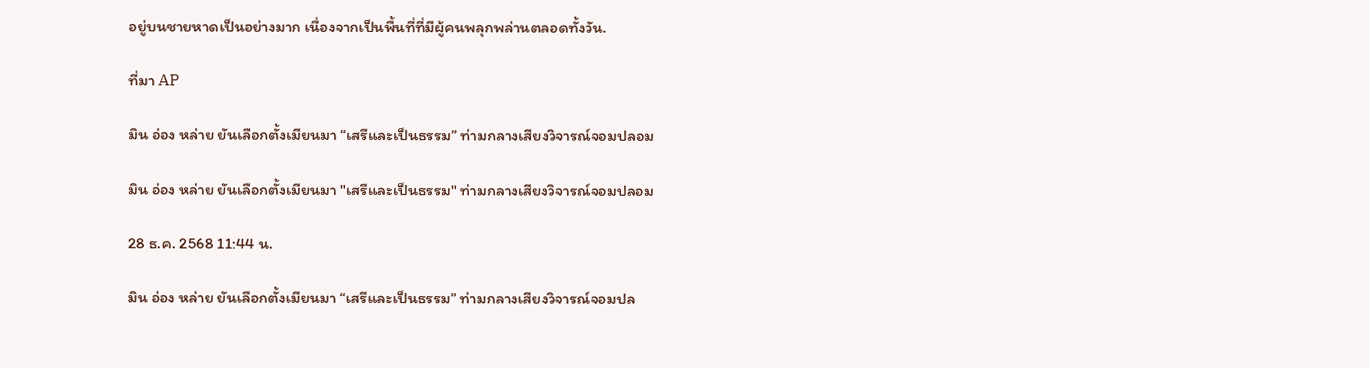อยู่บนชายหาดเป็นอย่างมาก เนื่องจากเป็นพื้นที่ที่มีผู้คนพลุกพล่านตลอดทั้งวัน.

ที่มา AP

มิน อ่อง หล่าย ยันเลือกตั้งเมียนมา “เสรีและเป็นธรรม” ท่ามกลางเสียงวิจารณ์จอมปลอม

มิน อ่อง หล่าย ยันเลือกตั้งเมียนมา "เสรีและเป็นธรรม" ท่ามกลางเสียงวิจารณ์จอมปลอม

28 ธ.ค. 2568 11:44 น.

มิน อ่อง หล่าย ยันเลือกตั้งเมียนมา “เสรีและเป็นธรรม” ท่ามกลางเสียงวิจารณ์จอมปล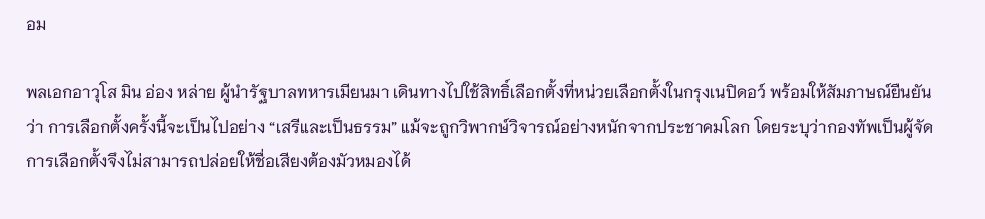อม

พลเอกอาวุโส มิน อ่อง หล่าย ผู้นำรัฐบาลทหารเมียนมา เดินทางไปใช้สิทธิ์เลือกตั้งที่หน่วยเลือกตั้งในกรุงเนปิดอว์ พร้อมให้สัมภาษณ์ยืนยันว่า การเลือกตั้งครั้งนี้จะเป็นไปอย่าง “เสรีและเป็นธรรม” แม้จะถูกวิพากษ์วิจารณ์อย่างหนักจากประชาคมโลก โดยระบุว่ากองทัพเป็นผู้จัดการเลือกตั้งจึงไม่สามารถปล่อยให้ชื่อเสียงต้องมัวหมองได้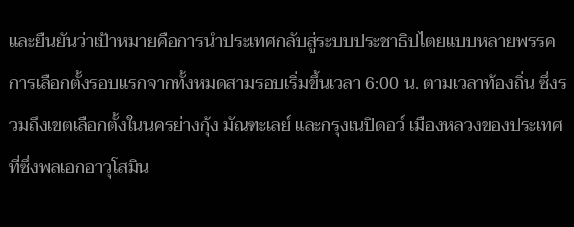และยืนยันว่าเป้าหมายคือการนำประเทศกลับสู่ระบบประชาธิปไตยแบบหลายพรรค
การเลือกตั้งรอบแรกจากทั้งหมดสามรอบเริ่มขึ้นเวลา 6:00 น. ตามเวลาท้องถิ่น ซึ่งรวมถึงเขตเลือกตั้งในนครย่างกุ้ง มัณฑะเลย์ และกรุงเนปิดอว์ เมืองหลวงของประเทศ ที่ซึ่งพลเอกอาวุโสมิน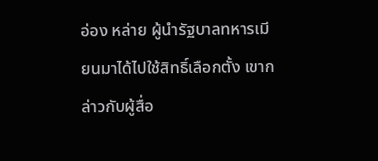อ่อง หล่าย ผู้นำรัฐบาลทหารเมียนมาได้ไปใช้สิทธิ์เลือกตั้ง เขากล่าวกับผู้สื่อ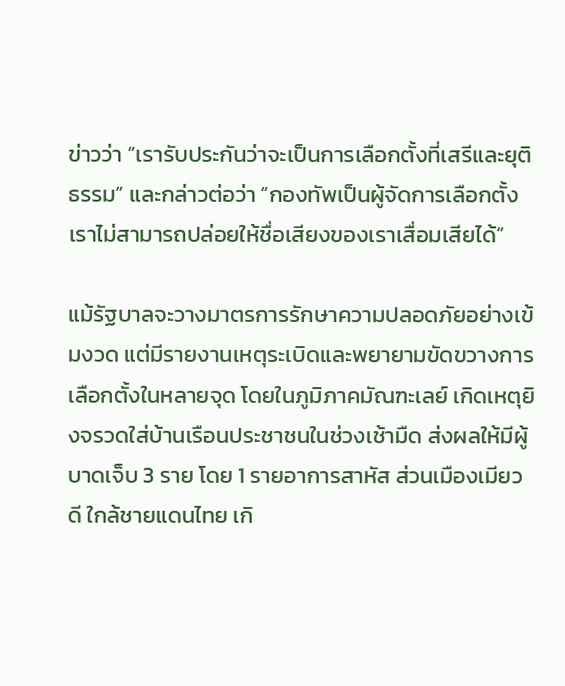ข่าวว่า “เรารับประกันว่าจะเป็นการเลือกตั้งที่เสรีและยุติธรรม” และกล่าวต่อว่า “กองทัพเป็นผู้จัดการเลือกตั้ง เราไม่สามารถปล่อยให้ชื่อเสียงของเราเสื่อมเสียได้”

แม้รัฐบาลจะวางมาตรการรักษาความปลอดภัยอย่างเข้มงวด แต่มีรายงานเหตุระเบิดและพยายามขัดขวางการเลือกตั้งในหลายจุด โดยในภูมิภาคมัณฑะเลย์ เกิดเหตุยิงจรวดใส่บ้านเรือนประชาชนในช่วงเช้ามืด ส่งผลให้มีผู้บาดเจ็บ 3 ราย โดย 1 รายอาการสาหัส ส่วนเมืองเมียวดี ใกล้ชายแดนไทย เกิ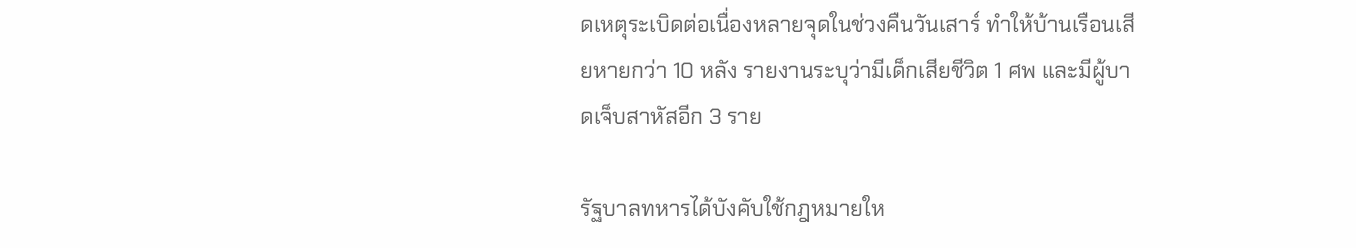ดเหตุระเบิดต่อเนื่องหลายจุดในช่วงคืนวันเสาร์ ทำให้บ้านเรือนเสียหายกว่า 10 หลัง รายงานระบุว่ามีเด็กเสียชีวิต 1 ศพ และมีผู้บาดเจ็บสาหัสอีก 3 ราย

รัฐบาลทหารได้บังคับใช้กฎหมายให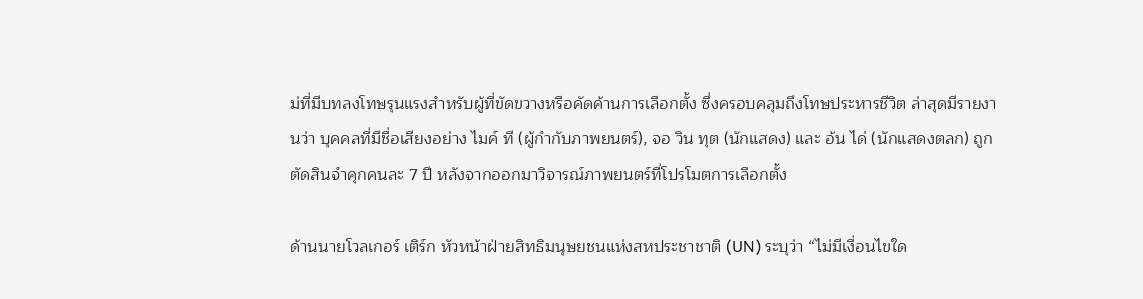ม่ที่มีบทลงโทษรุนแรงสำหรับผู้ที่ขัดขวางหรือคัดค้านการเลือกตั้ง ซึ่งครอบคลุมถึงโทษประหารชีวิต ล่าสุดมีรายงานว่า บุคคลที่มีชื่อเสียงอย่าง ไมค์ ที (ผู้กำกับภาพยนตร์), จอ วิน ทุต (นักแสดง) และ อ้น ได่ (นักแสดงตลก) ถูกตัดสินจำคุกคนละ 7 ปี หลังจากออกมาวิจารณ์ภาพยนตร์ที่โปรโมตการเลือกตั้ง

ด้านนายโวลเกอร์ เติร์ก หัวหน้าฝ่ายสิทธิมนุษยชนแห่งสหประชาชาติ (UN) ระบุว่า “ไม่มีเงื่อนไขใด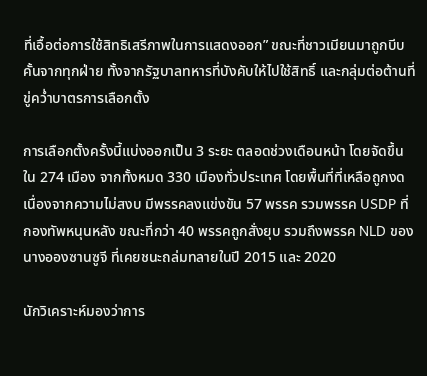ที่เอื้อต่อการใช้สิทธิเสรีภาพในการแสดงออก” ขณะที่ชาวเมียนมาถูกบีบคั้นจากทุกฝ่าย ทั้งจากรัฐบาลทหารที่บังคับให้ไปใช้สิทธิ์ และกลุ่มต่อต้านที่ขู่คว่ำบาตรการเลือกตั้ง

การเลือกตั้งครั้งนี้แบ่งออกเป็น 3 ระยะ ตลอดช่วงเดือนหน้า โดยจัดขึ้นใน 274 เมือง จากทั้งหมด 330 เมืองทั่วประเทศ โดยพื้นที่ที่เหลือถูกงดเนื่องจากความไม่สงบ มีพรรคลงแข่งขัน 57 พรรค รวมพรรค USDP ที่กองทัพหนุนหลัง ขณะที่กว่า 40 พรรคถูกสั่งยุบ รวมถึงพรรค NLD ของนางอองซานซูจี ที่เคยชนะถล่มทลายในปี 2015 และ 2020

นักวิเคราะห์มองว่าการ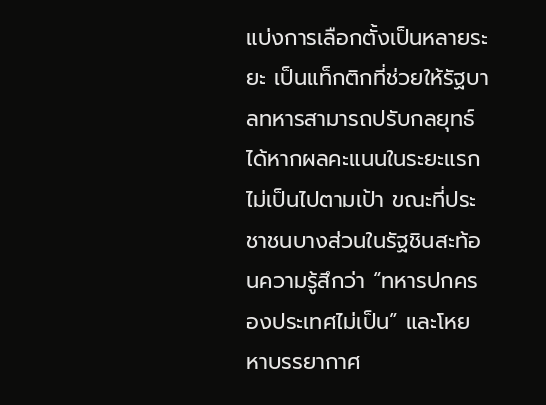แบ่งการเลือกตั้งเป็นหลายระยะ เป็นแท็กติกที่ช่วยให้รัฐบาลทหารสามารถปรับกลยุทธ์ได้หากผลคะแนนในระยะแรกไม่เป็นไปตามเป้า ขณะที่ประชาชนบางส่วนในรัฐชินสะท้อนความรู้สึกว่า “ทหารปกครองประเทศไม่เป็น” และโหยหาบรรยากาศ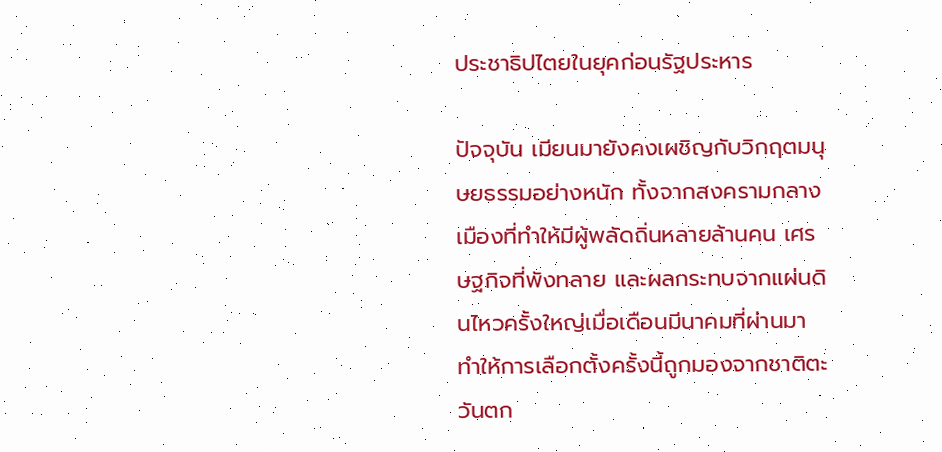ประชาธิปไตยในยุคก่อนรัฐประหาร

ปัจจุบัน เมียนมายังคงเผชิญกับวิกฤตมนุษยธรรมอย่างหนัก ทั้งจากสงครามกลางเมืองที่ทำให้มีผู้พลัดถิ่นหลายล้านคน เศรษฐกิจที่พังทลาย และผลกระทบจากแผ่นดินไหวครั้งใหญ่เมื่อเดือนมีนาคมที่ผ่านมา ทำให้การเลือกตั้งครั้งนี้ถูกมองจากชาติตะวันตก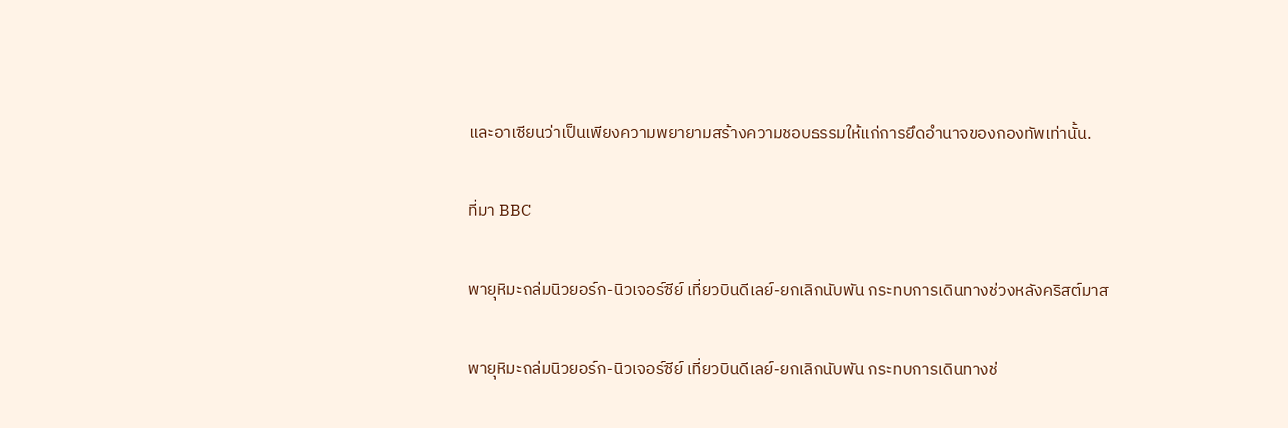และอาเซียนว่าเป็นเพียงความพยายามสร้างความชอบธรรมให้แก่การยึดอำนาจของกองทัพเท่านั้น.

ที่มา BBC

พายุหิมะถล่มนิวยอร์ก-นิวเจอร์ซีย์ เที่ยวบินดีเลย์-ยกเลิกนับพัน กระทบการเดินทางช่วงหลังคริสต์มาส

พายุหิมะถล่มนิวยอร์ก-นิวเจอร์ซีย์ เที่ยวบินดีเลย์-ยกเลิกนับพัน กระทบการเดินทางช่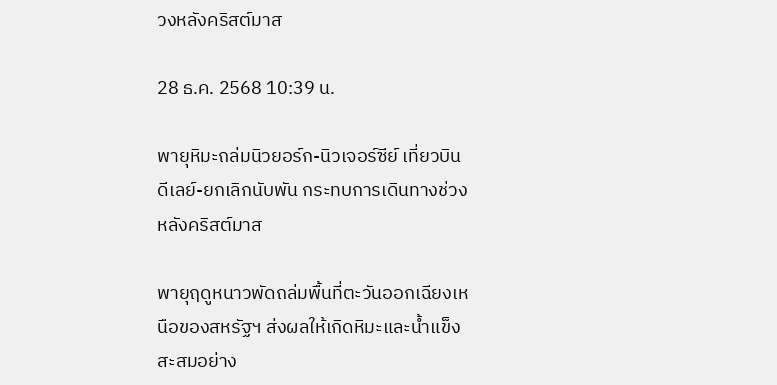วงหลังคริสต์มาส

28 ธ.ค. 2568 10:39 น.

พายุหิมะถล่มนิวยอร์ก-นิวเจอร์ซีย์ เที่ยวบินดีเลย์-ยกเลิกนับพัน กระทบการเดินทางช่วงหลังคริสต์มาส

พายุฤดูหนาวพัดถล่มพื้นที่ตะวันออกเฉียงเหนือของสหรัฐฯ ส่งผลให้เกิดหิมะและน้ำแข็งสะสมอย่าง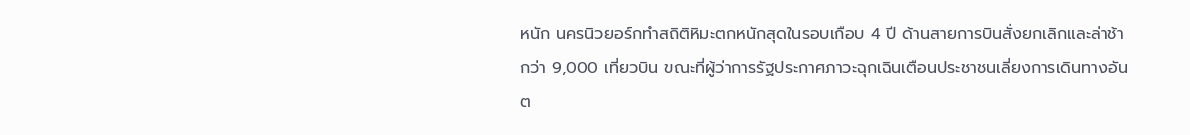หนัก นครนิวยอร์กทำสถิติหิมะตกหนักสุดในรอบเกือบ 4 ปี ด้านสายการบินสั่งยกเลิกและล่าช้ากว่า 9,000 เที่ยวบิน ขณะที่ผู้ว่าการรัฐประกาศภาวะฉุกเฉินเตือนประชาชนเลี่ยงการเดินทางอันต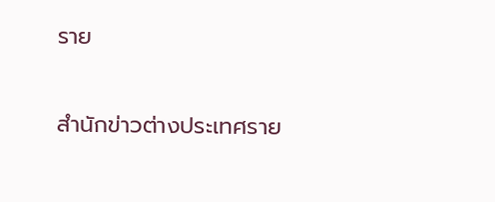ราย

สำนักข่าวต่างประเทศราย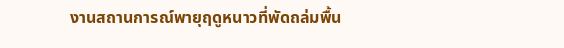งานสถานการณ์พายุฤดูหนาวที่พัดถล่มพื้น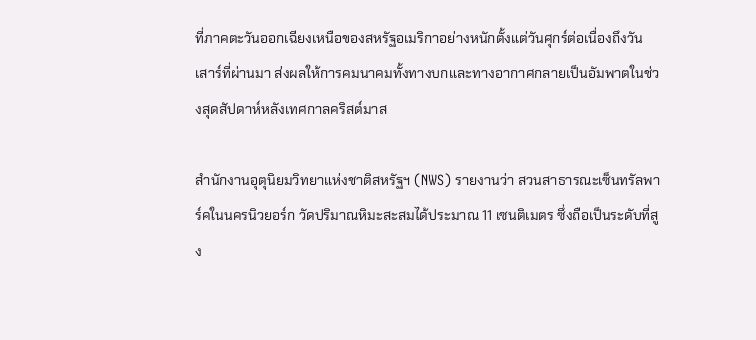ที่ภาคตะวันออกเฉียงเหนือของสหรัฐอเมริกาอย่างหนักตั้งแต่วันศุกร์ต่อเนื่องถึงวันเสาร์ที่ผ่านมา ส่งผลให้การคมนาคมทั้งทางบกและทางอากาศกลายเป็นอัมพาตในช่วงสุดสัปดาห์หลังเทศกาลคริสต์มาส

สำนักงานอุตุนิยมวิทยาแห่งชาติสหรัฐฯ (NWS) รายงานว่า สวนสาธารณะเซ็นทรัลพาร์คในนครนิวยอร์ก วัดปริมาณหิมะสะสมได้ประมาณ 11 เซนติเมตร ซึ่งถือเป็นระดับที่สูง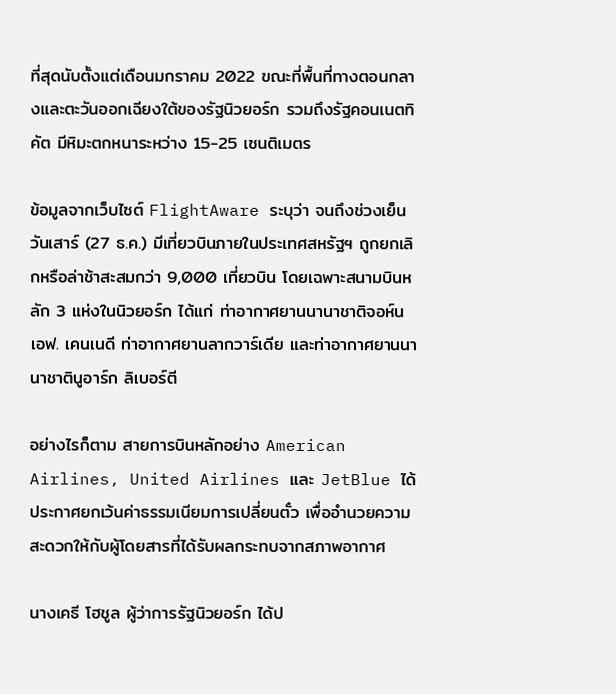ที่สุดนับตั้งแต่เดือนมกราคม 2022 ขณะที่พื้นที่ทางตอนกลางและตะวันออกเฉียงใต้ของรัฐนิวยอร์ก รวมถึงรัฐคอนเนตทิคัต มีหิมะตกหนาระหว่าง 15-25 เซนติเมตร

ข้อมูลจากเว็บไซต์ FlightAware ระบุว่า จนถึงช่วงเย็นวันเสาร์ (27 ธ.ค.) มีเที่ยวบินภายในประเทศสหรัฐฯ ถูกยกเลิกหรือล่าช้าสะสมกว่า 9,000 เที่ยวบิน โดยเฉพาะสนามบินหลัก 3 แห่งในนิวยอร์ก ได้แก่ ท่าอากาศยานนานาชาติจอห์น เอฟ. เคนเนดี ท่าอากาศยานลากวาร์เดีย และท่าอากาศยานนานาชาตินูอาร์ก ลิเบอร์ตี

อย่างไรก็ตาม สายการบินหลักอย่าง American Airlines, United Airlines และ JetBlue ได้ประกาศยกเว้นค่าธรรมเนียมการเปลี่ยนตั๋ว เพื่ออำนวยความสะดวกให้กับผู้โดยสารที่ได้รับผลกระทบจากสภาพอากาศ

นางเคธี โฮชูล ผู้ว่าการรัฐนิวยอร์ก ได้ป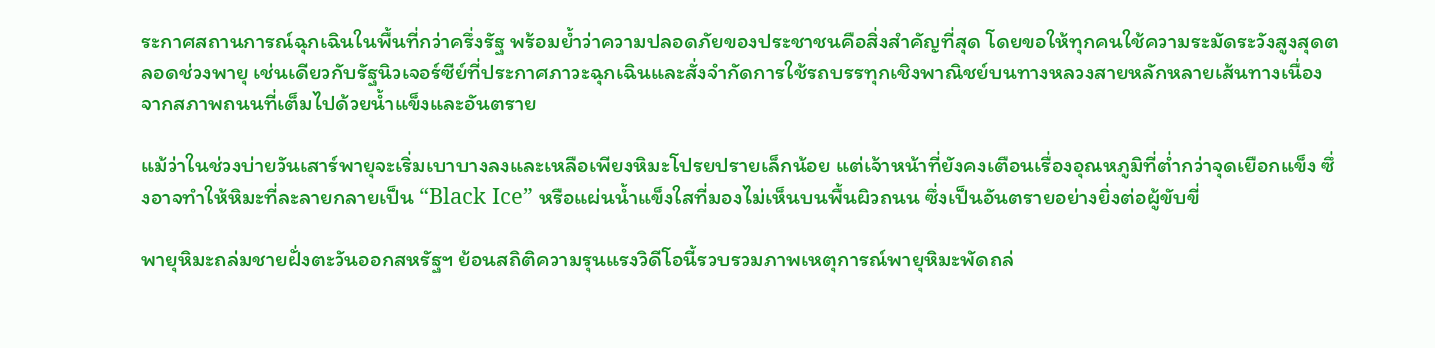ระกาศสถานการณ์ฉุกเฉินในพื้นที่กว่าครึ่งรัฐ พร้อมย้ำว่าความปลอดภัยของประชาชนคือสิ่งสำคัญที่สุด โดยขอให้ทุกคนใช้ความระมัดระวังสูงสุดตลอดช่วงพายุ เช่นเดียวกับรัฐนิวเจอร์ซีย์ที่ประกาศภาวะฉุกเฉินและสั่งจำกัดการใช้รถบรรทุกเชิงพาณิชย์บนทางหลวงสายหลักหลายเส้นทางเนื่องจากสภาพถนนที่เต็มไปด้วยน้ำแข็งและอันตราย

แม้ว่าในช่วงบ่ายวันเสาร์พายุจะเริ่มเบาบางลงและเหลือเพียงหิมะโปรยปรายเล็กน้อย แต่เจ้าหน้าที่ยังคงเตือนเรื่องอุณหภูมิที่ต่ำกว่าจุดเยือกแข็ง ซึ่งอาจทำให้หิมะที่ละลายกลายเป็น “Black Ice” หรือแผ่นน้ำแข็งใสที่มองไม่เห็นบนพื้นผิวถนน ซึ่งเป็นอันตรายอย่างยิ่งต่อผู้ขับขี่

พายุหิมะถล่มชายฝั่งตะวันออกสหรัฐฯ ย้อนสถิติความรุนแรงวิดีโอนี้รวบรวมภาพเหตุการณ์พายุหิมะพัดถล่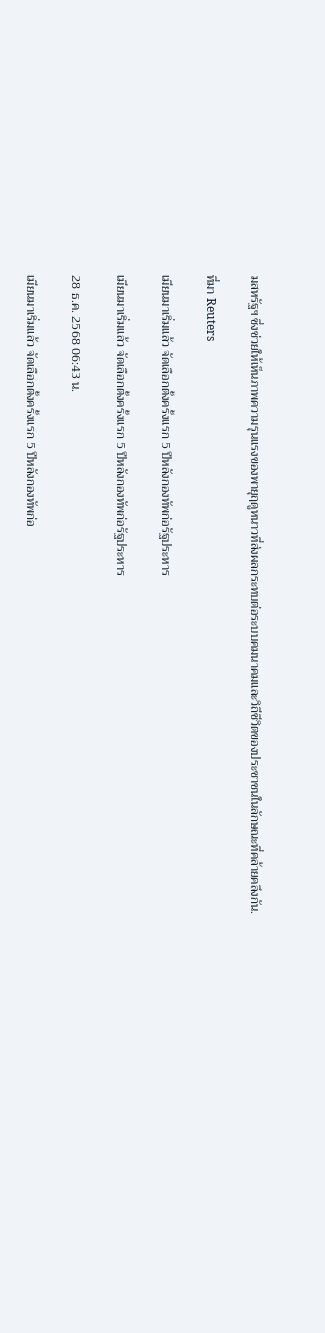มสหรัฐฯ ซึ่งช่วยให้เห็นภาพความรุนแรงของพายุฤดูหนาวที่ส่งผลกระทบต่อระบบคมนาคมและวิถีชีวิตของประชาชนในลักษณะที่คล้ายคลึงกัน.

ที่มา Reuters

เมียนมาเริ่มแล้ว จัดเลือกตั้งครั้งแรก 5 ปีหลังกองทัพก่อรัฐประหาร

เมียนมาเริ่มแล้ว จัดเลือกตั้งครั้งแรก 5 ปีหลังกองทัพก่อรัฐประหาร

28 ธ.ค. 2568 06:43 น.

เมียนมาเริ่มแล้ว จัดเลือกตั้งครั้งแรก 5 ปีหลังกองทัพก่อ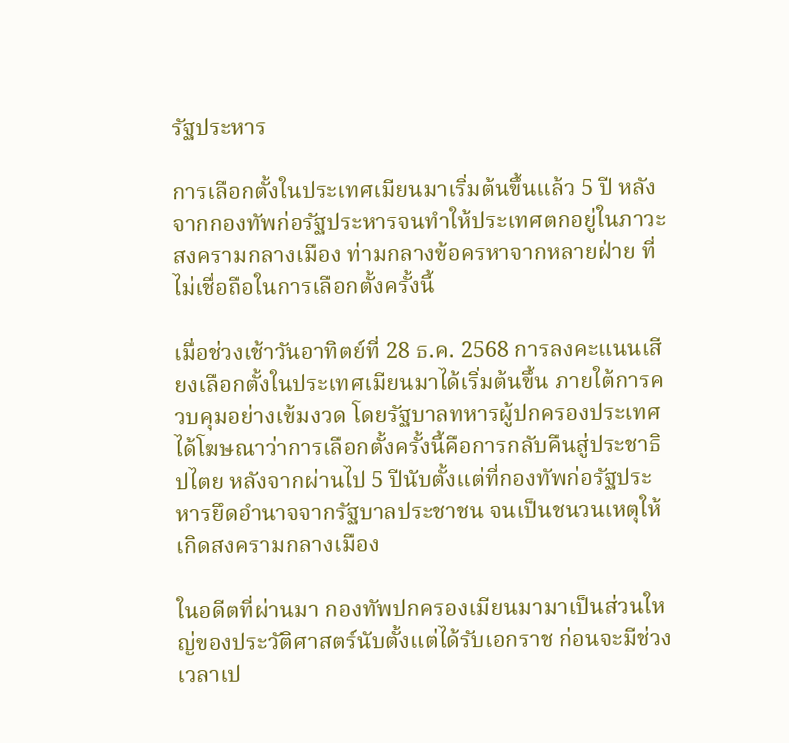รัฐประหาร

การเลือกตั้งในประเทศเมียนมาเริ่มต้นขึ้นแล้ว 5 ปี หลังจากกองทัพก่อรัฐประหารจนทำให้ประเทศตกอยู่ในภาวะสงครามกลางเมือง ท่ามกลางข้อครหาจากหลายฝ่าย ที่ไม่เชื่อถือในการเลือกตั้งครั้งนี้

เมื่อช่วงเช้าวันอาทิตย์ที่ 28 ธ.ค. 2568 การลงคะแนนเสียงเลือกตั้งในประเทศเมียนมาได้เริ่มต้นขึ้น ภายใต้การควบคุมอย่างเข้มงวด โดยรัฐบาลทหารผู้ปกครองประเทศได้โฆษณาว่าการเลือกตั้งครั้งนี้คือการกลับคืนสู่ประชาธิปไตย หลังจากผ่านไป 5 ปีนับตั้งแต่ที่กองทัพก่อรัฐประหารยึดอำนาจจากรัฐบาลประชาชน จนเป็นชนวนเหตุให้เกิดสงครามกลางเมือง

ในอดีตที่ผ่านมา กองทัพปกครองเมียนมามาเป็นส่วนใหญ่ของประวัติศาสตร์นับตั้งแต่ได้รับเอกราช ก่อนจะมีช่วงเวลาเป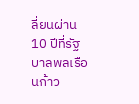ลี่ยนผ่าน 10 ปีที่รัฐบาลพลเรือนก้าว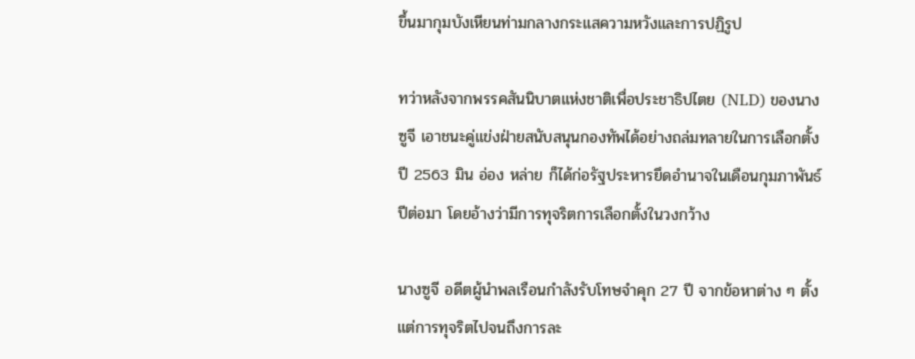ขึ้นมากุมบังเหียนท่ามกลางกระแสความหวังและการปฏิรูป

ทว่าหลังจากพรรคสันนิบาตแห่งชาติเพื่อประชาธิปไตย (NLD) ของนางซูจี เอาชนะคู่แข่งฝ่ายสนับสนุนกองทัพได้อย่างถล่มทลายในการเลือกตั้งปี 2563 มิน อ่อง หล่าย ก็ได้ก่อรัฐประหารยึดอำนาจในเดือนกุมภาพันธ์ปีต่อมา โดยอ้างว่ามีการทุจริตการเลือกตั้งในวงกว้าง

นางซูจี อดีตผู้นำพลเรือนกำลังรับโทษจำคุก 27 ปี จากข้อหาต่าง ๆ ตั้งแต่การทุจริตไปจนถึงการละ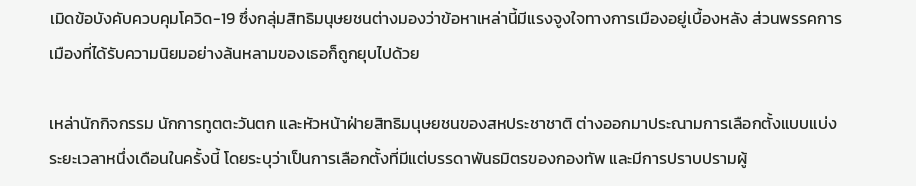เมิดข้อบังคับควบคุมโควิด-19 ซึ่งกลุ่มสิทธิมนุษยชนต่างมองว่าข้อหาเหล่านี้มีแรงจูงใจทางการเมืองอยู่เบื้องหลัง ส่วนพรรคการเมืองที่ได้รับความนิยมอย่างล้นหลามของเธอก็ถูกยุบไปด้วย

เหล่านักกิจกรรม นักการทูตตะวันตก และหัวหน้าฝ่ายสิทธิมนุษยชนของสหประชาชาติ ต่างออกมาประณามการเลือกตั้งแบบแบ่งระยะเวลาหนึ่งเดือนในครั้งนี้ โดยระบุว่าเป็นการเลือกตั้งที่มีแต่บรรดาพันธมิตรของกองทัพ และมีการปราบปรามผู้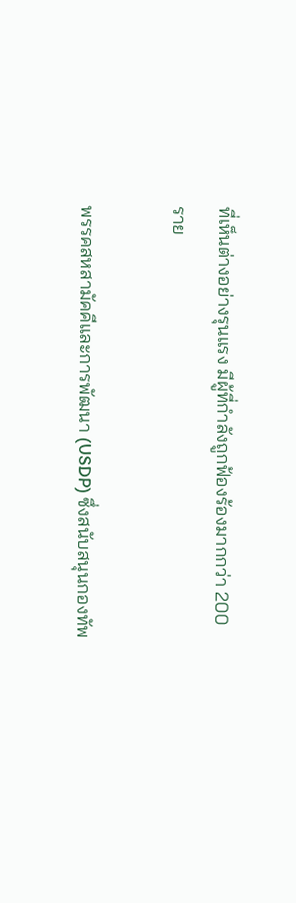ที่เห็นต่างอย่างรุนแรง มีผู้ที่กำลังถูกฟ้องร้องมากกว่า 200 ราย

พรรคสหสามัคคีและการพัฒนา (USDP) ซึ่งสนับสนุนกองทัพ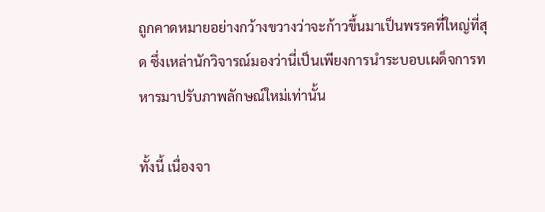ถูกคาดหมายอย่างกว้างขวางว่าจะก้าวขึ้นมาเป็นพรรคที่ใหญ่ที่สุด ซึ่งเหล่านักวิจารณ์มองว่านี่เป็นเพียงการนำระบอบเผด็จการทหารมาปรับภาพลักษณ์ใหม่เท่านั้น

ทั้งนี้ เนื่องจา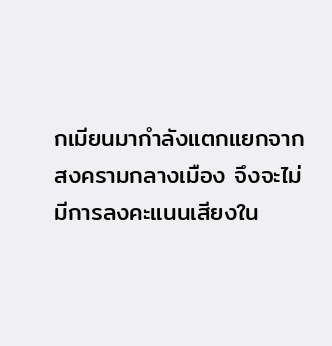กเมียนมากำลังแตกแยกจากสงครามกลางเมือง จึงจะไม่มีการลงคะแนนเสียงใน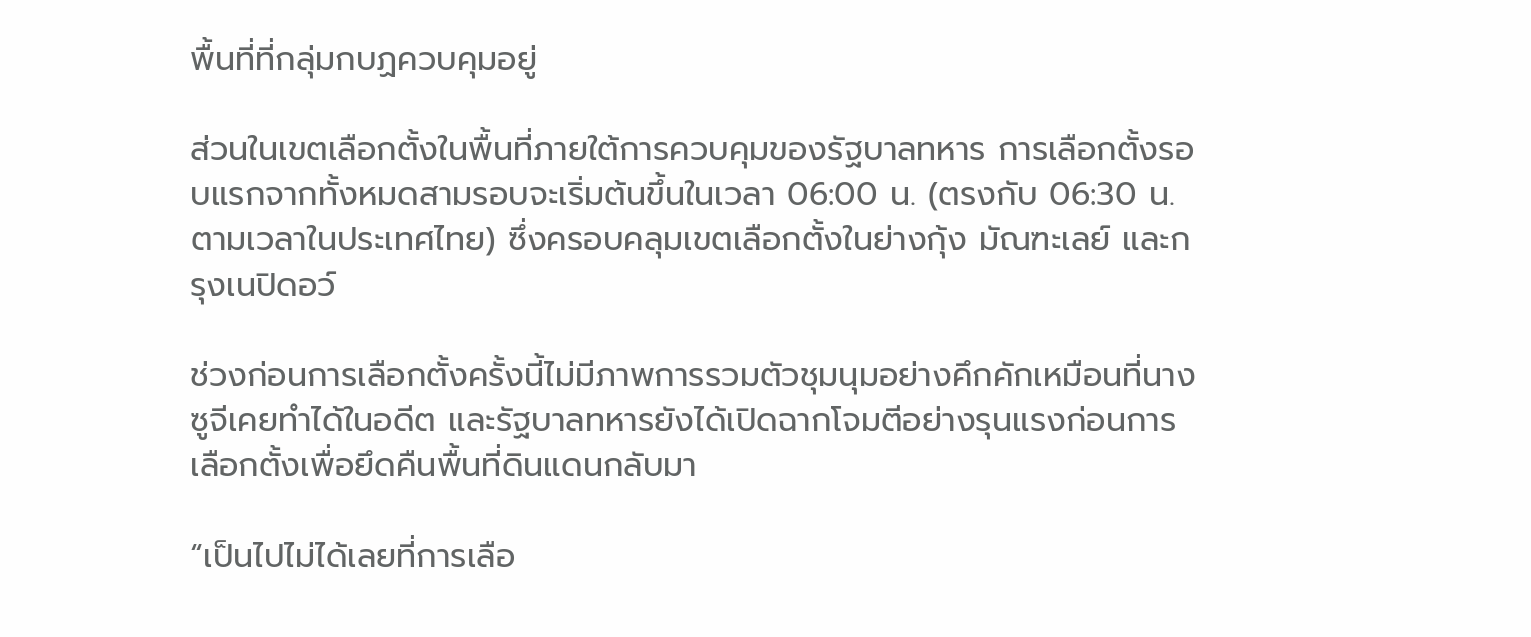พื้นที่ที่กลุ่มกบฏควบคุมอยู่

ส่วนในเขตเลือกตั้งในพื้นที่ภายใต้การควบคุมของรัฐบาลทหาร การเลือกตั้งรอบแรกจากทั้งหมดสามรอบจะเริ่มต้นขึ้นในเวลา 06:00 น. (ตรงกับ 06:30 น. ตามเวลาในประเทศไทย) ซึ่งครอบคลุมเขตเลือกตั้งในย่างกุ้ง มัณฑะเลย์ และกรุงเนปิดอว์

ช่วงก่อนการเลือกตั้งครั้งนี้ไม่มีภาพการรวมตัวชุมนุมอย่างคึกคักเหมือนที่นางซูจีเคยทำได้ในอดีต และรัฐบาลทหารยังได้เปิดฉากโจมตีอย่างรุนแรงก่อนการเลือกตั้งเพื่อยึดคืนพื้นที่ดินแดนกลับมา

“เป็นไปไม่ได้เลยที่การเลือ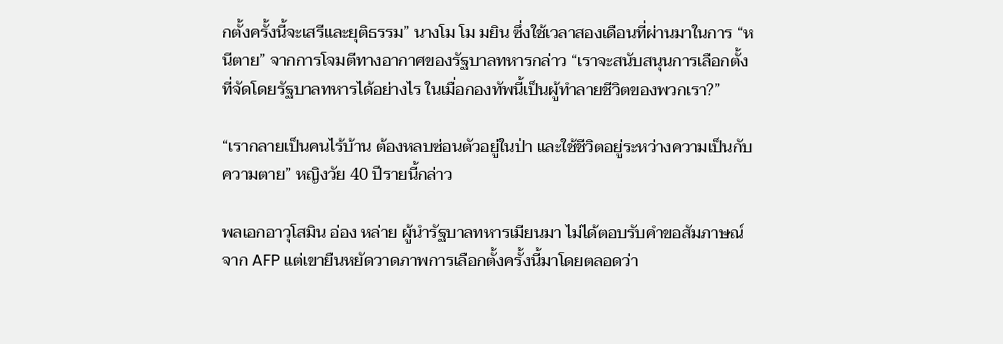กตั้งครั้งนี้จะเสรีและยุติธรรม” นางโม โม มยิน ซึ่งใช้เวลาสองเดือนที่ผ่านมาในการ “หนีตาย” จากการโจมตีทางอากาศของรัฐบาลทหารกล่าว “เราจะสนับสนุนการเลือกตั้งที่จัดโดยรัฐบาลทหารได้อย่างไร ในเมื่อกองทัพนี้เป็นผู้ทำลายชีวิตของพวกเรา?”

“เรากลายเป็นคนไร้บ้าน ต้องหลบซ่อนตัวอยู่ในป่า และใช้ชีวิตอยู่ระหว่างความเป็นกับความตาย” หญิงวัย 40 ปีรายนี้กล่าว

พลเอกอาวุโสมิน อ่อง หล่าย ผู้นำรัฐบาลทหารเมียนมา ไม่ได้ตอบรับคำขอสัมภาษณ์จาก AFP แต่เขายืนหยัดวาดภาพการเลือกตั้งครั้งนี้มาโดยตลอดว่า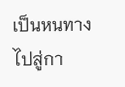เป็นหนทางไปสู่กา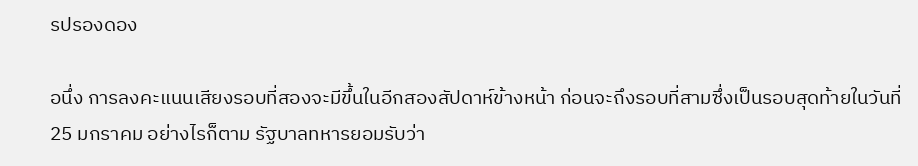รปรองดอง

อนึ่ง การลงคะแนนเสียงรอบที่สองจะมีขึ้นในอีกสองสัปดาห์ข้างหน้า ก่อนจะถึงรอบที่สามซึ่งเป็นรอบสุดท้ายในวันที่ 25 มกราคม อย่างไรก็ตาม รัฐบาลทหารยอมรับว่า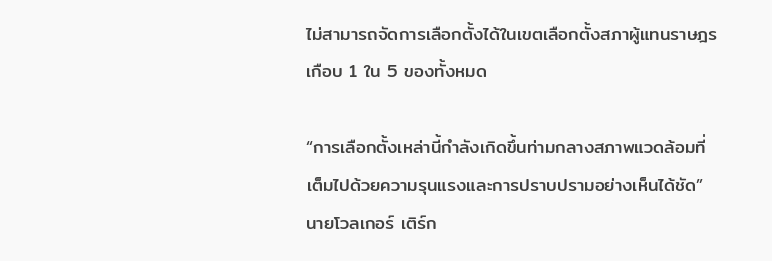ไม่สามารถจัดการเลือกตั้งได้ในเขตเลือกตั้งสภาผู้แทนราษฎรเกือบ 1 ใน 5 ของทั้งหมด

“การเลือกตั้งเหล่านี้กำลังเกิดขึ้นท่ามกลางสภาพแวดล้อมที่เต็มไปด้วยความรุนแรงและการปราบปรามอย่างเห็นได้ชัด” นายโวลเกอร์ เติร์ก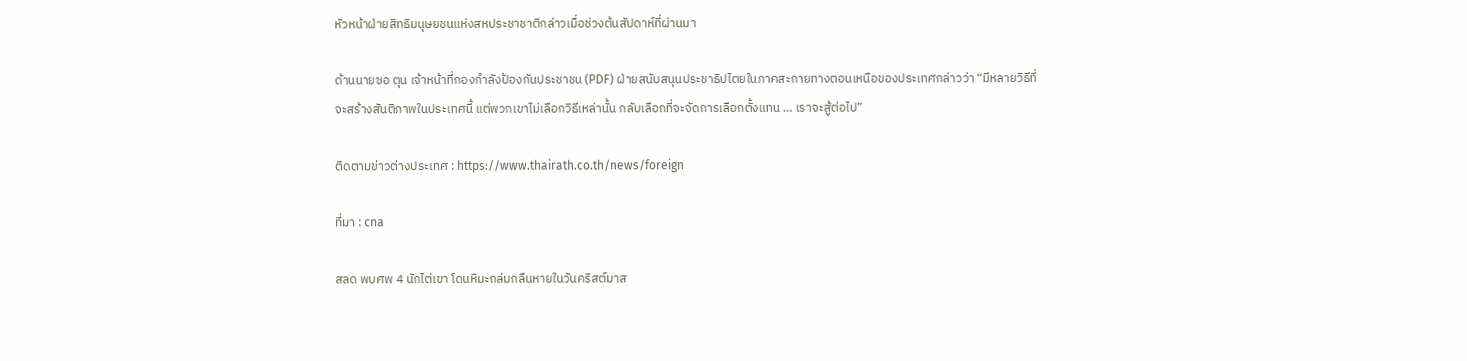หัวหน้าฝ่ายสิทธิมนุษยชนแห่งสหประชาชาติกล่าวเมื่อช่วงต้นสัปดาห์ที่ผ่านมา

ด้านนายซอ ตุน เจ้าหน้าที่กองกำลังป้องกันประชาชน (PDF) ฝ่ายสนับสนุนประชาธิปไตยในภาคสะกายทางตอนเหนือของประเทศกล่าวว่า “มีหลายวิธีที่จะสร้างสันติภาพในประเทศนี้ แต่พวกเขาไม่เลือกวิธีเหล่านั้น กลับเลือกที่จะจัดการเลือกตั้งแทน … เราจะสู้ต่อไป”

ติดตามข่าวต่างประเทศ : https://www.thairath.co.th/news/foreign

ที่มา : cna

สลด พบศพ 4 นักไต่เขา โดนหิมะถล่มกลืนหายในวันคริสต์มาส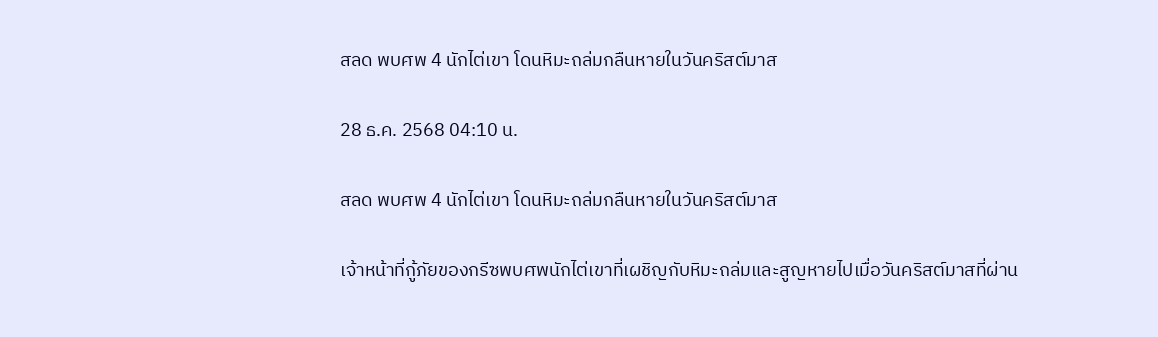สลด พบศพ 4 นักไต่เขา โดนหิมะถล่มกลืนหายในวันคริสต์มาส

28 ธ.ค. 2568 04:10 น.

สลด พบศพ 4 นักไต่เขา โดนหิมะถล่มกลืนหายในวันคริสต์มาส

เจ้าหน้าที่กู้ภัยของกรีซพบศพนักไต่เขาที่เผชิญกับหิมะถล่มและสูญหายไปเมื่อวันคริสต์มาสที่ผ่าน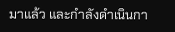มาแล้ว และกำลังดำเนินกา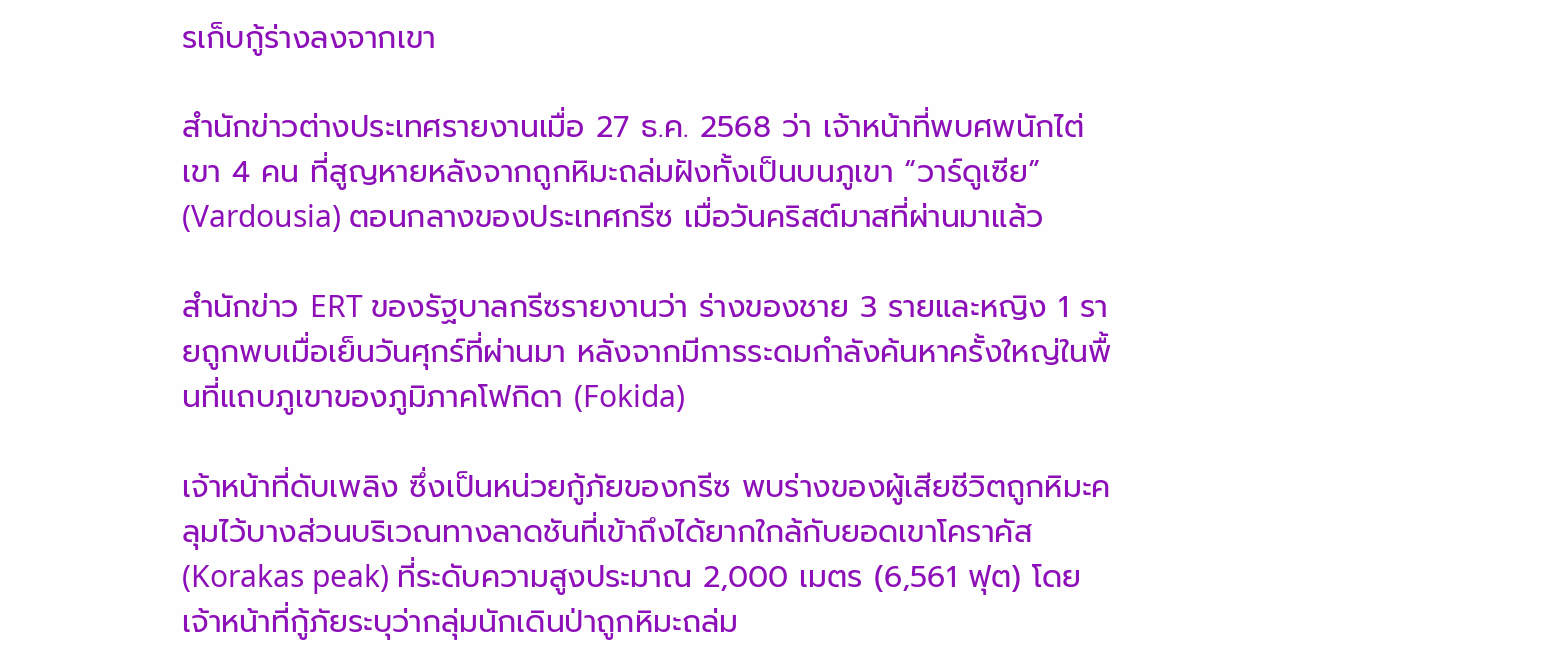รเก็บกู้ร่างลงจากเขา

สำนักข่าวต่างประเทศรายงานเมื่อ 27 ธ.ค. 2568 ว่า เจ้าหน้าที่พบศพนักไต่เขา 4 คน ที่สูญหายหลังจากถูกหิมะถล่มฝังทั้งเป็นบนภูเขา “วาร์ดูเซีย” (Vardousia) ตอนกลางของประเทศกรีซ เมื่อวันคริสต์มาสที่ผ่านมาแล้ว

สำนักข่าว ERT ของรัฐบาลกรีซรายงานว่า ร่างของชาย 3 รายและหญิง 1 รายถูกพบเมื่อเย็นวันศุกร์ที่ผ่านมา หลังจากมีการระดมกำลังค้นหาครั้งใหญ่ในพื้นที่แถบภูเขาของภูมิภาคโฟกิดา (Fokida)

เจ้าหน้าที่ดับเพลิง ซึ่งเป็นหน่วยกู้ภัยของกรีซ พบร่างของผู้เสียชีวิตถูกหิมะคลุมไว้บางส่วนบริเวณทางลาดชันที่เข้าถึงได้ยากใกล้กับยอดเขาโคราคัส (Korakas peak) ที่ระดับความสูงประมาณ 2,000 เมตร (6,561 ฟุต) โดยเจ้าหน้าที่กู้ภัยระบุว่ากลุ่มนักเดินป่าถูกหิมะถล่ม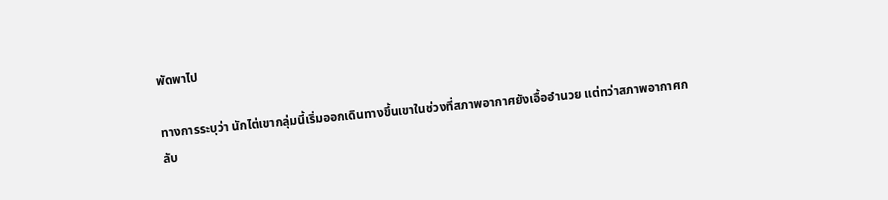พัดพาไป

ทางการระบุว่า นักไต่เขากลุ่มนี้เริ่มออกเดินทางขึ้นเขาในช่วงที่สภาพอากาศยังเอื้ออำนวย แต่ทว่าสภาพอากาศกลับ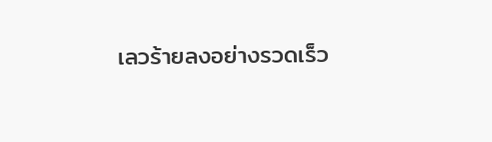เลวร้ายลงอย่างรวดเร็ว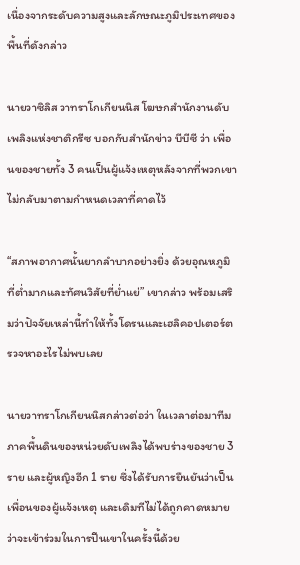เนื่องจากระดับความสูงและลักษณะภูมิประเทศของพื้นที่ดังกล่าว

นายวาซิลิส วาทราโกเกียนนิส โฆษกสำนักงานดับเพลิงแห่งชาติกรีซ บอกกับสำนักข่าว บีบีซี ว่า เพื่อนของชายทั้ง 3 คนเป็นผู้แจ้งเหตุหลังจากที่พวกเขาไม่กลับมาตามกำหนดเวลาที่คาดไว้

“สภาพอากาศนั้นยากลำบากอย่างยิ่ง ด้วยอุณหภูมิที่ต่ำมากและทัศนวิสัยที่ย่ำแย่” เขากล่าว พร้อมเสริมว่าปัจจัยเหล่านี้ทำให้ทั้งโดรนและเฮลิคอปเตอร์ตรวจหาอะไรไม่พบเลย

นายวาทราโกเกียนนิสกล่าวต่อว่า ในเวลาต่อมาทีมภาคพื้นดินของหน่วยดับเพลิงได้พบร่างของชาย 3 ราย และผู้หญิงอีก 1 ราย ซึ่งได้รับการยืนยันว่าเป็นเพื่อนของผู้แจ้งเหตุ และเดิมทีไม่ได้ถูกคาดหมายว่าจะเข้าร่วมในการปีนเขาในครั้งนี้ด้วย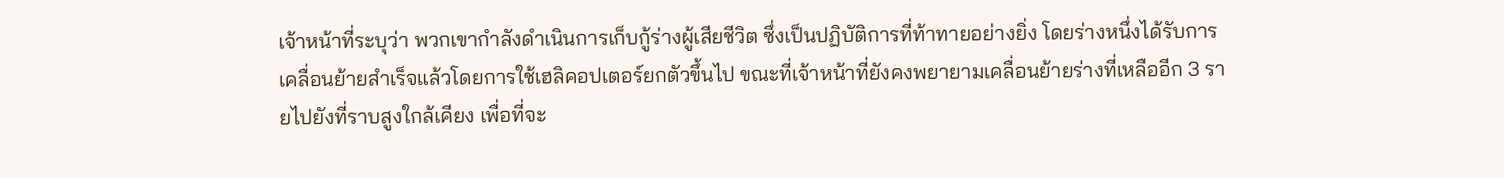เจ้าหน้าที่ระบุว่า พวกเขากำลังดำเนินการเก็บกู้ร่างผู้เสียชีวิต ซึ่งเป็นปฏิบัติการที่ท้าทายอย่างยิ่ง โดยร่างหนึ่งได้รับการเคลื่อนย้ายสำเร็จแล้วโดยการใช้เฮลิคอปเตอร์ยกตัวขึ้นไป ขณะที่เจ้าหน้าที่ยังคงพยายามเคลื่อนย้ายร่างที่เหลืออีก 3 รายไปยังที่ราบสูงใกล้เคียง เพื่อที่จะ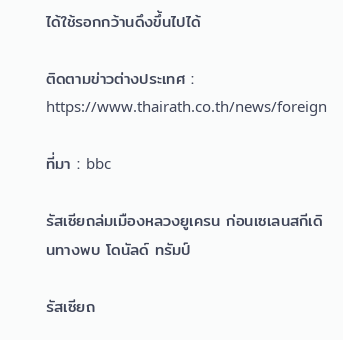ได้ใช้รอกกว้านดึงขึ้นไปได้

ติดตามข่าวต่างประเทศ : https://www.thairath.co.th/news/foreign

ที่มา : bbc

รัสเซียถล่มเมืองหลวงยูเครน ก่อนเซเลนสกีเดินทางพบ โดนัลด์ ทรัมป์

รัสเซียถ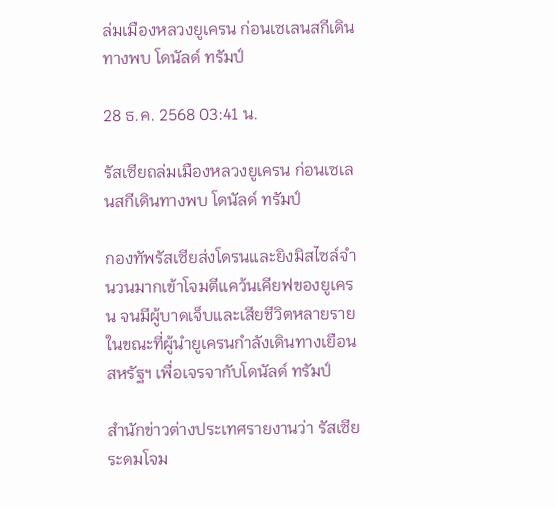ล่มเมืองหลวงยูเครน ก่อนเซเลนสกีเดินทางพบ โดนัลด์ ทรัมป์

28 ธ.ค. 2568 03:41 น.

รัสเซียถล่มเมืองหลวงยูเครน ก่อนเซเลนสกีเดินทางพบ โดนัลด์ ทรัมป์

กองทัพรัสเซียส่งโดรนและยิงมิสไซล์จำนวนมากเข้าโจมตีแคว้นเคียฟของยูเครน จนมีผู้บาดเจ็บและเสียชีวิตหลายราย ในขณะที่ผู้นำยูเครนกำลังเดินทางเยือนสหรัฐฯ เพื่อเจรจากับโดนัลด์ ทรัมป์

สำนักข่าวต่างประเทศรายงานว่า รัสเซียระดมโจม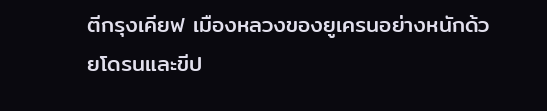ตีกรุงเคียฟ เมืองหลวงของยูเครนอย่างหนักด้วยโดรนและขีป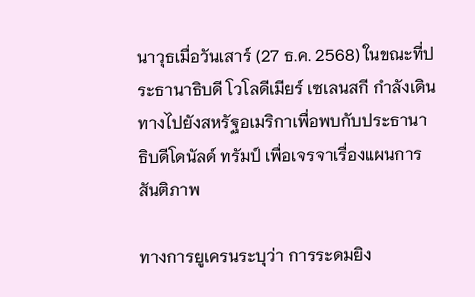นาวุธเมื่อวันเสาร์ (27 ธ.ค. 2568) ในขณะที่ประธานาธิบดี โวโลดีเมียร์ เซเลนสกี กำลังเดินทางไปยังสหรัฐอเมริกาเพื่อพบกับประธานาธิบดีโดนัลด์ ทรัมป์ เพื่อเจรจาเรื่องแผนการสันติภาพ

ทางการยูเครนระบุว่า การระดมยิง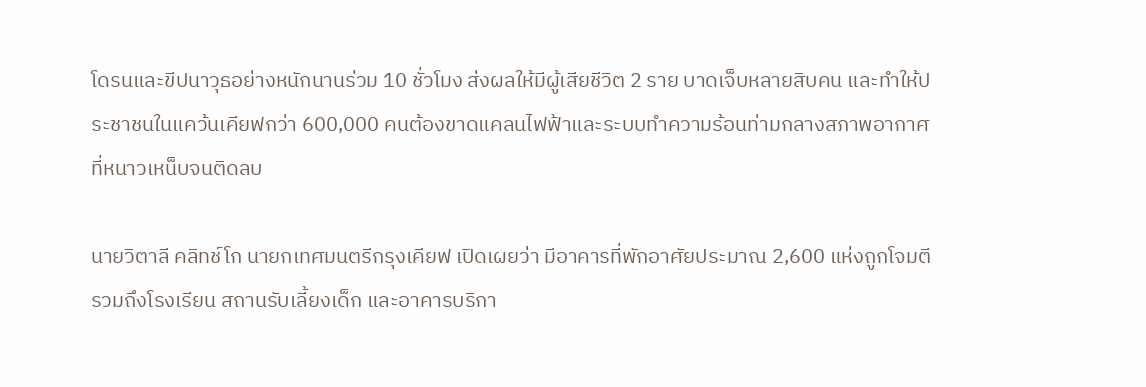โดรนและขีปนาวุธอย่างหนักนานร่วม 10 ชั่วโมง ส่งผลให้มีผู้เสียชีวิต 2 ราย บาดเจ็บหลายสิบคน และทำให้ประชาชนในแคว้นเคียฟกว่า 600,000 คนต้องขาดแคลนไฟฟ้าและระบบทำความร้อนท่ามกลางสภาพอากาศที่หนาวเหน็บจนติดลบ

นายวิตาลี คลิทช์โก นายกเทศมนตรีกรุงเคียฟ เปิดเผยว่า มีอาคารที่พักอาศัยประมาณ 2,600 แห่งถูกโจมตี รวมถึงโรงเรียน สถานรับเลี้ยงเด็ก และอาคารบริกา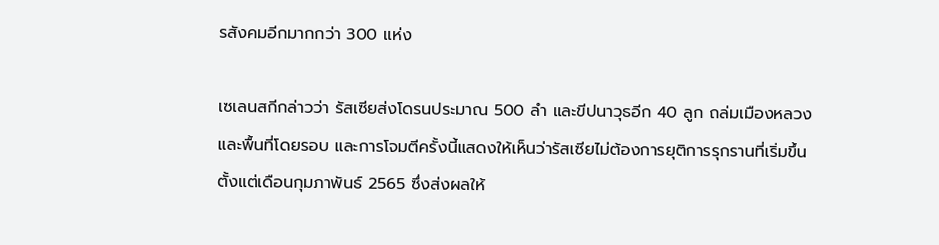รสังคมอีกมากกว่า 300 แห่ง

เซเลนสกีกล่าวว่า รัสเซียส่งโดรนประมาณ 500 ลำ และขีปนาวุธอีก 40 ลูก ถล่มเมืองหลวงและพื้นที่โดยรอบ และการโจมตีครั้งนี้แสดงให้เห็นว่ารัสเซียไม่ต้องการยุติการรุกรานที่เริ่มขึ้นตั้งแต่เดือนกุมภาพันธ์ 2565 ซึ่งส่งผลให้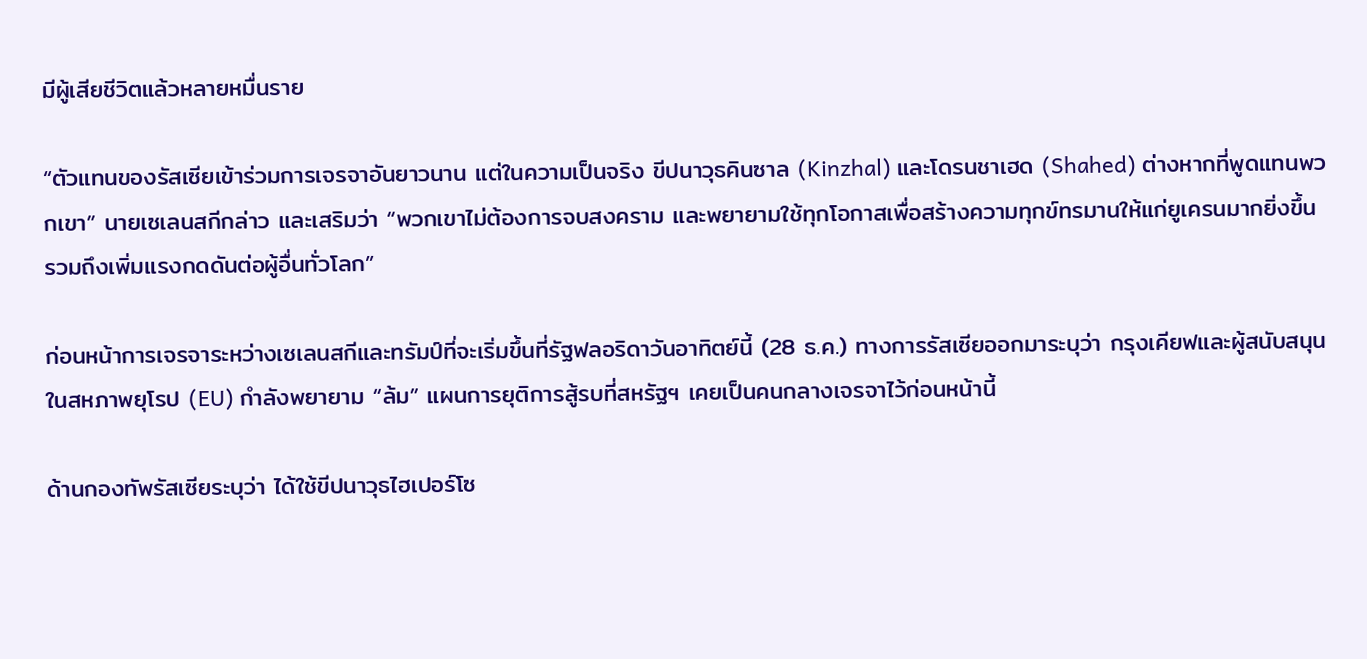มีผู้เสียชีวิตแล้วหลายหมื่นราย

“ตัวแทนของรัสเซียเข้าร่วมการเจรจาอันยาวนาน แต่ในความเป็นจริง ขีปนาวุธคินซาล (Kinzhal) และโดรนชาเฮด (Shahed) ต่างหากที่พูดแทนพวกเขา” นายเซเลนสกีกล่าว และเสริมว่า “พวกเขาไม่ต้องการจบสงคราม และพยายามใช้ทุกโอกาสเพื่อสร้างความทุกข์ทรมานให้แก่ยูเครนมากยิ่งขึ้น รวมถึงเพิ่มแรงกดดันต่อผู้อื่นทั่วโลก”

ก่อนหน้าการเจรจาระหว่างเซเลนสกีและทรัมป์ที่จะเริ่มขึ้นที่รัฐฟลอริดาวันอาทิตย์นี้ (28 ธ.ค.) ทางการรัสเซียออกมาระบุว่า กรุงเคียฟและผู้สนับสนุนในสหภาพยุโรป (EU) กำลังพยายาม “ล้ม” แผนการยุติการสู้รบที่สหรัฐฯ เคยเป็นคนกลางเจรจาไว้ก่อนหน้านี้

ด้านกองทัพรัสเซียระบุว่า ได้ใช้ขีปนาวุธไฮเปอร์โซ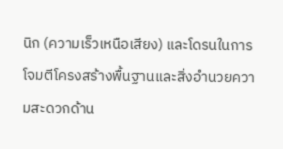นิก (ความเร็วเหนือเสียง) และโดรนในการโจมตีโครงสร้างพื้นฐานและสิ่งอำนวยความสะดวกด้าน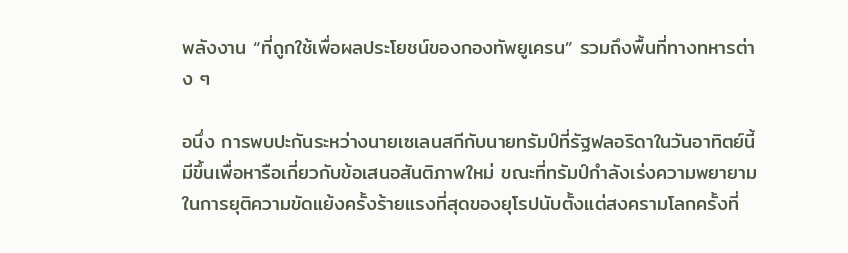พลังงาน “ที่ถูกใช้เพื่อผลประโยชน์ของกองทัพยูเครน” รวมถึงพื้นที่ทางทหารต่าง ๆ

อนึ่ง การพบปะกันระหว่างนายเซเลนสกีกับนายทรัมป์ที่รัฐฟลอริดาในวันอาทิตย์นี้ มีขึ้นเพื่อหารือเกี่ยวกับข้อเสนอสันติภาพใหม่ ขณะที่ทรัมป์กำลังเร่งความพยายามในการยุติความขัดแย้งครั้งร้ายแรงที่สุดของยุโรปนับตั้งแต่สงครามโลกครั้งที่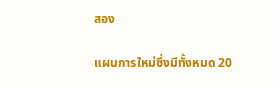สอง

แผนการใหม่ซึ่งมีทั้งหมด 20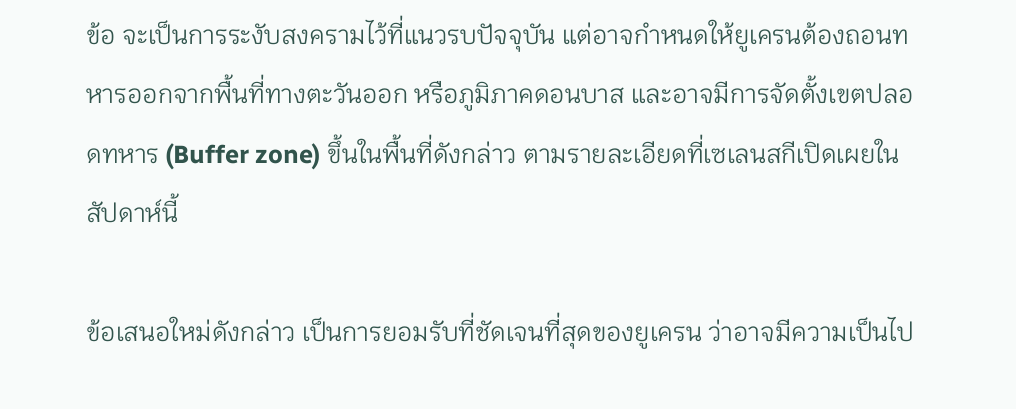ข้อ จะเป็นการระงับสงครามไว้ที่แนวรบปัจจุบัน แต่อาจกำหนดให้ยูเครนต้องถอนทหารออกจากพื้นที่ทางตะวันออก หรือภูมิภาคดอนบาส และอาจมีการจัดตั้งเขตปลอดทหาร (Buffer zone) ขึ้นในพื้นที่ดังกล่าว ตามรายละเอียดที่เซเลนสกีเปิดเผยในสัปดาห์นี้

ข้อเสนอใหม่ดังกล่าว เป็นการยอมรับที่ชัดเจนที่สุดของยูเครน ว่าอาจมีความเป็นไป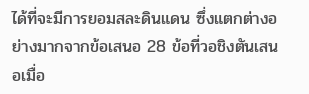ได้ที่จะมีการยอมสละดินแดน ซึ่งแตกต่างอย่างมากจากข้อเสนอ 28 ข้อที่วอชิงตันเสนอเมื่อ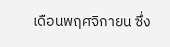เดือนพฤศจิกายน ซึ่ง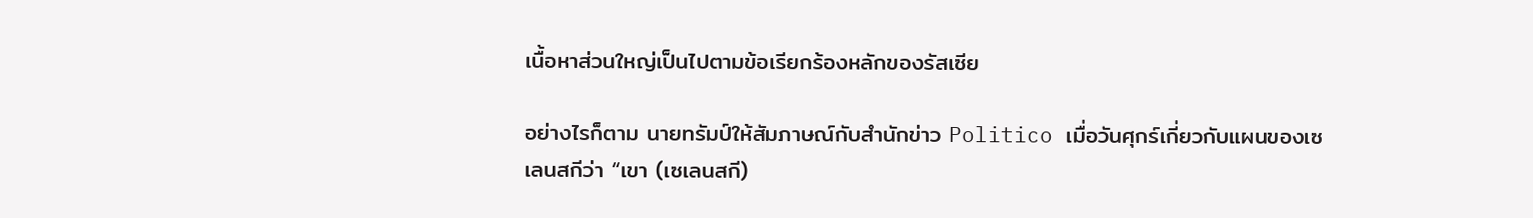เนื้อหาส่วนใหญ่เป็นไปตามข้อเรียกร้องหลักของรัสเซีย

อย่างไรก็ตาม นายทรัมป์ให้สัมภาษณ์กับสำนักข่าว Politico เมื่อวันศุกร์เกี่ยวกับแผนของเซเลนสกีว่า “เขา (เซเลนสกี)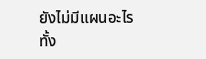ยังไม่มีแผนอะไรทั้ง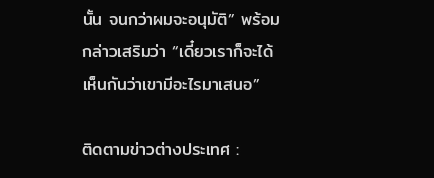นั้น จนกว่าผมจะอนุมัติ” พร้อมกล่าวเสริมว่า “เดี๋ยวเราก็จะได้เห็นกันว่าเขามีอะไรมาเสนอ”

ติดตามข่าวต่างประเทศ :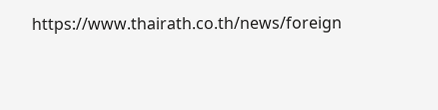https://www.thairath.co.th/news/foreign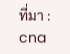ที่มา : cna